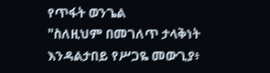የጥፋት ወንጌል
"ስለዚህም በመገለጥ ታላቅነት እንዳልታበይ የሥጋዬ መውጊያ፥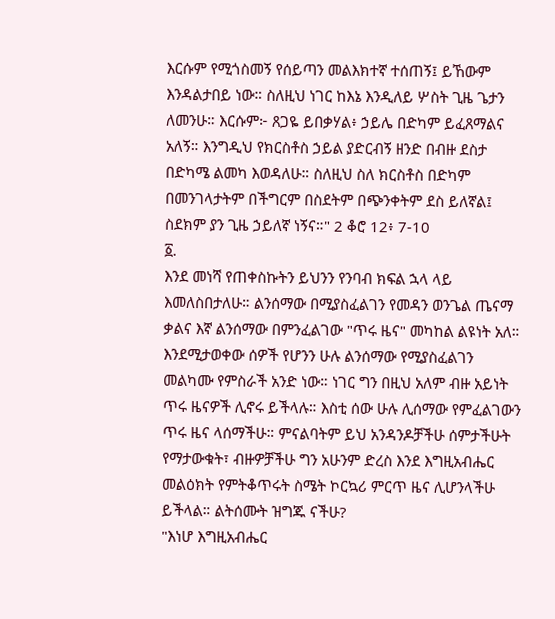እርሱም የሚጎስመኝ የሰይጣን መልእክተኛ ተሰጠኝ፤ ይኸውም እንዳልታበይ ነው። ስለዚህ ነገር ከእኔ እንዲለይ ሦስት ጊዜ ጌታን ለመንሁ። እርሱም፦ ጸጋዬ ይበቃሃል፥ ኃይሌ በድካም ይፈጸማልና አለኝ። እንግዲህ የክርስቶስ ኃይል ያድርብኝ ዘንድ በብዙ ደስታ በድካሜ ልመካ እወዳለሁ። ስለዚህ ስለ ክርስቶስ በድካም በመንገላታትም በችግርም በስደትም በጭንቀትም ደስ ይለኛል፤ ስደክም ያን ጊዜ ኃይለኛ ነኝና።" 2 ቆሮ 12፥ 7-10
፩.
እንደ መነሻ የጠቀስኩትን ይህንን የንባብ ክፍል ኋላ ላይ እመለስበታለሁ። ልንሰማው በሚያስፈልገን የመዳን ወንጌል ጤናማ ቃልና እኛ ልንሰማው በምንፈልገው "ጥሩ ዜና" መካከል ልዩነት አለ። እንደሚታወቀው ሰዎች የሆንን ሁሉ ልንሰማው የሚያስፈልገን መልካሙ የምስራች አንድ ነው። ነገር ግን በዚህ አለም ብዙ አይነት ጥሩ ዜናዎች ሊኖሩ ይችላሉ። እስቲ ሰው ሁሉ ሊሰማው የምፈልገውን ጥሩ ዜና ላሰማችሁ። ምናልባትም ይህ አንዳንዶቻችሁ ሰምታችሁት የማታውቁት፣ ብዙዎቻችሁ ግን አሁንም ድረስ እንደ እግዚአብሔር መልዕክት የምትቆጥሩት ስሜት ኮርኳሪ ምርጥ ዜና ሊሆንላችሁ ይችላል። ልትሰሙት ዝግጁ ናችሁ?
"እነሆ እግዚአብሔር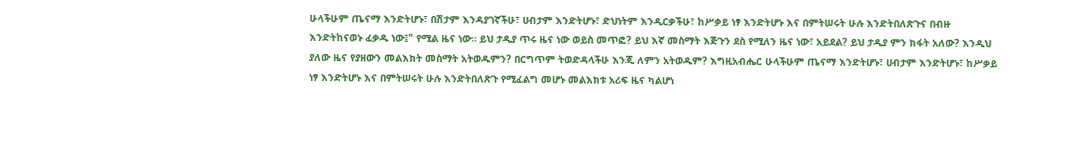ሁላችሁም ጤናማ እንድትሆኑ፣ በሽታም እንዳያገኛችሁ፣ ሀብታም እንድትሆኑ፣ ድህነትም እንዲርቃችሁ፣ ከሥቃይ ነፃ እንድትሆኑ እና በምትሠሩት ሁሉ እንድትበለጽጉና በብዙ እንድትከናወኑ ፈቃዱ ነው፤" የሚል ዜና ነው። ይህ ታዲያ ጥሩ ዜና ነው ወይስ መጥፎ? ይህ እኛ መስማት እጅጉን ደስ የሚለን ዜና ነው፣ አይደል? ይህ ታዲያ ምን ክፋት አለው? እንዲህ ያለው ዜና የያዘውን መልእክት መስማት አትወዱምን? በርግጥም ትወድዳላችሁ እንጂ ለምን አትወዱም? እግዚአብሔር ሁላችሁም ጤናማ እንድትሆኑ፣ ሀብታም እንድትሆኑ፣ ከሥቃይ ነፃ እንድትሆኑ እና በምትሠሩት ሁሉ እንድትበለጽጉ የሚፈልግ መሆኑ መልእክቱ አሪፍ ዜና ካልሆነ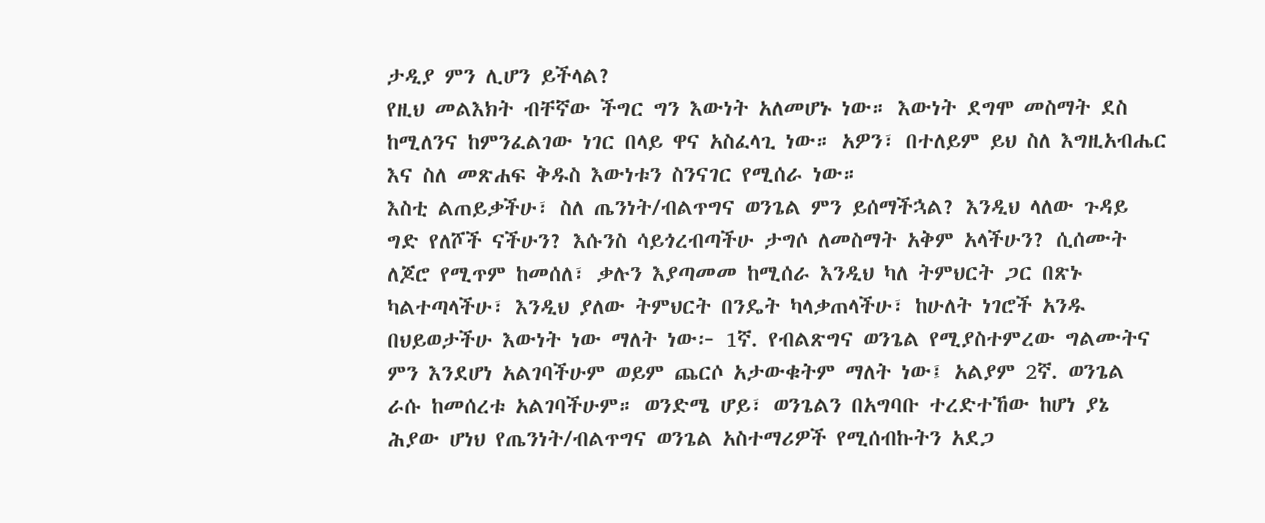ታዲያ ምን ሊሆን ይችላል?
የዚህ መልእክት ብቸኛው ችግር ግን እውነት አለመሆኑ ነው። እውነት ደግሞ መስማት ደስ ከሚለንና ከምንፈልገው ነገር በላይ ዋና አስፈላጊ ነው። አዎን፣ በተለይም ይህ ስለ እግዚአብሔር እና ስለ መጽሐፍ ቅዱስ እውነቱን ስንናገር የሚሰራ ነው።
እስቲ ልጠይቃችሁ፣ ስለ ጤንነት/ብልጥግና ወንጌል ምን ይሰማችኋል? እንዲህ ላለው ጉዳይ ግድ የለሾች ናችሁን? እሱንስ ሳይጎረብጣችሁ ታግሶ ለመስማት አቅም አላችሁን? ሲሰሙት ለጆሮ የሚጥም ከመሰለ፣ ቃሉን እያጣመመ ከሚሰራ እንዲህ ካለ ትምህርት ጋር በጽኑ ካልተጣላችሁ፣ እንዲህ ያለው ትምህርት በንዴት ካላቃጠላችሁ፣ ከሁለት ነገሮች አንዱ በህይወታችሁ እውነት ነው ማለት ነው፦ 1ኛ. የብልጽግና ወንጌል የሚያስተምረው ግልሙትና ምን እንደሆነ አልገባችሁም ወይም ጨርሶ አታውቁትም ማለት ነው፤ አልያም 2ኛ. ወንጌል ራሱ ከመሰረቱ አልገባችሁም። ወንድሜ ሆይ፣ ወንጌልን በአግባቡ ተረድተኸው ከሆነ ያኔ ሕያው ሆነህ የጤንነት/ብልጥግና ወንጌል አስተማሪዎች የሚሰብኩትን አደጋ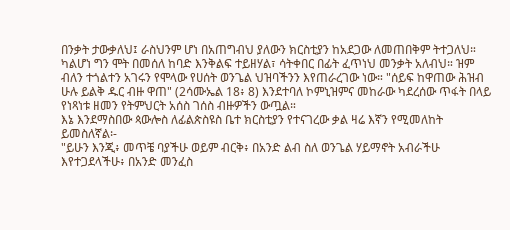በንቃት ታውቃለህ፤ ራስህንም ሆነ በአጠግብህ ያለውን ክርስቲያን ከአደጋው ለመጠበቅም ትተጋለህ። ካልሆነ ግን ሞት በመሰለ ከባድ እንቅልፍ ተይዘሃል፣ ሳትቀበር በፊት ፈጥነህ መንቃት አለብህ። ዝም ብለን ተጎልተን አገሩን የሞላው የሀሰት ወንጌል ህዝባችንን እየጠራረገው ነው። "ሰይፍ ከዋጠው ሕዝብ ሁሉ ይልቅ ዱር ብዙ ዋጠ" (2ሳሙኤል 18፥ 8) እንደተባለ ኮምኒዝምና መከራው ካደረሰው ጥፋት በላይ የነጻነቱ ዘመን የትምህርት አሰስ ገሰስ ብዙዎችን ውጧል።
እኔ እንደማስበው ጳውሎስ ለፊልጵስዩስ ቤተ ክርስቲያን የተናገረው ቃል ዛሬ እኛን የሚመለከት ይመስለኛል፡-
"ይሁን እንጂ፥ መጥቼ ባያችሁ ወይም ብርቅ፥ በአንድ ልብ ስለ ወንጌል ሃይማኖት አብራችሁ እየተጋደላችሁ፥ በአንድ መንፈስ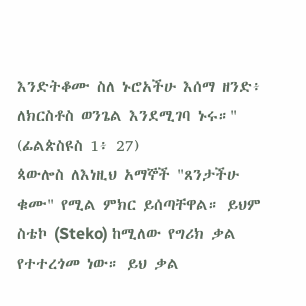እንድትቆሙ ስለ ኑሮአችሁ እሰማ ዘንድ፥ ለክርስቶስ ወንጌል እንደሚገባ ኑሩ።" (ፊልጵስዩስ 1፥ 27)
ጳውሎስ ለእነዚህ አማኞች "ጸንታችሁ ቁሙ" የሚል ምክር ይሰጣቸዋል። ይህም ስቴኮ (Steko) ከሚለው የግሪክ ቃል የተተረጎመ ነው። ይህ ቃል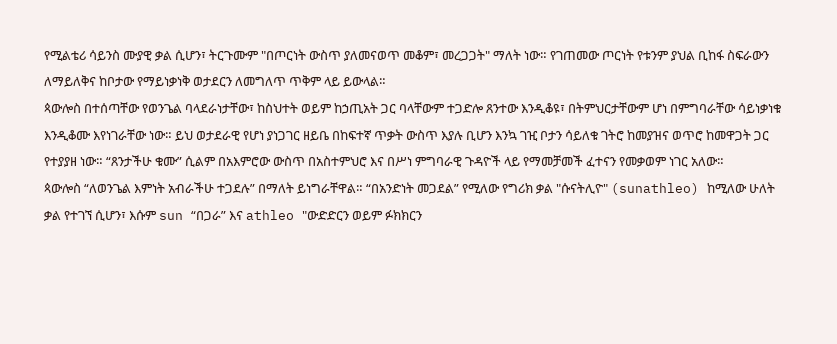የሚልቴሪ ሳይንስ ሙያዊ ቃል ሲሆን፣ ትርጉሙም "በጦርነት ውስጥ ያለመናወጥ መቆም፣ መረጋጋት" ማለት ነው። የገጠመው ጦርነት የቱንም ያህል ቢከፋ ስፍራውን ለማይለቅና ከቦታው የማይነቃነቅ ወታደርን ለመግለጥ ጥቅም ላይ ይውላል።
ጳውሎስ በተሰጣቸው የወንጌል ባላደራነታቸው፣ ከስህተት ወይም ከኃጢአት ጋር ባላቸውም ተጋድሎ ጸንተው እንዲቆዩ፣ በትምህርታቸውም ሆነ በምግባራቸው ሳይነቃነቁ እንዲቆሙ እየነገራቸው ነው። ይህ ወታደራዊ የሆነ ያነጋገር ዘይቤ በከፍተኛ ጥቃት ውስጥ እያሉ ቢሆን እንኳ ገዢ ቦታን ሳይለቁ ገትሮ ከመያዝና ወጥሮ ከመዋጋት ጋር የተያያዘ ነው። “ጸንታችሁ ቁሙ” ሲልም በአእምሮው ውስጥ በአስተምህሮ እና በሥነ ምግባራዊ ጉዳዮች ላይ የማመቻመች ፈተናን የመቃወም ነገር አለው።
ጳውሎስ “ለወንጌል እምነት አብራችሁ ተጋደሉ” በማለት ይነግራቸዋል። “በአንድነት መጋደል” የሚለው የግሪክ ቃል "ሱናትሊዮ" (sunathleo) ከሚለው ሁለት ቃል የተገኘ ሲሆን፣ እሱም sun “በጋራ” እና athleo "ውድድርን ወይም ፉክክርን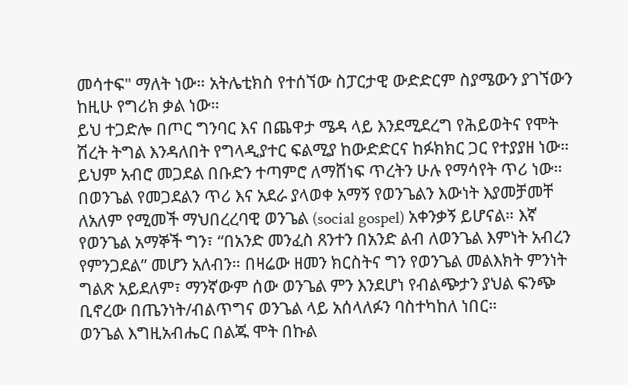መሳተፍ" ማለት ነው። አትሌቲክስ የተሰኘው ስፓርታዊ ውድድርም ስያሜውን ያገኘውን ከዚሁ የግሪክ ቃል ነው።
ይህ ተጋድሎ በጦር ግንባር እና በጨዋታ ሜዳ ላይ እንደሚደረግ የሕይወትና የሞት ሽረት ትግል እንዳለበት የግላዲያተር ፍልሚያ ከውድድርና ከፉክክር ጋር የተያያዘ ነው። ይህም አብሮ መጋደል በቡድን ተጣምሮ ለማሸነፍ ጥረትን ሁሉ የማሳየት ጥሪ ነው። በወንጌል የመጋደልን ጥሪ እና አደራ ያላወቀ አማኝ የወንጌልን እውነት እያመቻመቸ ለአለም የሚመች ማህበረረባዊ ወንጌል (social gospel) አቀንቃኝ ይሆናል። እኛ የወንጌል አማኞች ግን፣ “በአንድ መንፈስ ጸንተን በአንድ ልብ ለወንጌል እምነት አብረን የምንጋደል” መሆን አለብን። በዛሬው ዘመን ክርስትና ግን የወንጌል መልእክት ምንነት ግልጽ አይደለም፣ ማንኛውም ሰው ወንጌል ምን እንደሆነ የብልጭታን ያህል ፍንጭ ቢኖረው በጤንነት/ብልጥግና ወንጌል ላይ አሰላለፉን ባስተካከለ ነበር።
ወንጌል እግዚአብሔር በልጁ ሞት በኩል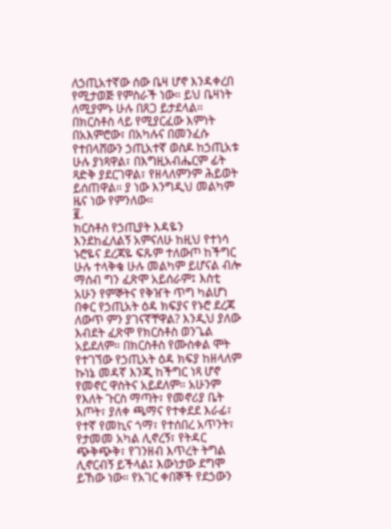ለኃጢአተኛው ሰው ቤዛ ሆኖ እንዳቀረበ የሚታወጅ የምስራች ነው። ይህ ቤዛነት ለሚያምኑ ሁሉ በጸጋ ይታደላል። በክርስቶስ ላይ የሚያርፈው እምነት በአእምሮው፣ በአካሉና በመንፈሱ የተበላሸውን ኃጢአተኛ ወስዶ ከኃጢአቱ ሁሉ ያነጻዋል፣ በእግዚአብሔርም ፊት ጻድቅ ያደርገዋል፣ የዘላለምንም ሕይወት ይሰጠዋል። ያ ነው እንግዲህ መልካም ዜና ነው የምንለው።
፪.
ክርስቶስ የኃጢያት እዳዬን እንደከፈለልኝ አምናለሁ ከዚህ የተነሳ ኑሮዬና ደረጃዬ ፍጹም ተለውጦ ከችግር ሁሉ ተላቅቄ ሁሉ መልካም ይሆናል ብሎ ማሰብ ግን ፈጽሞ አይሰራም፤ እስቲ አሁን የምኞትና የቅዠት ጥግ ካልሆነ በቀር የኃጢአት ዕዳ ክፍያና የኑሮ ደረጃ ለውጥ ምን ያገናኛቸዋል? እንዲህ ያለው እብደት ፈጽሞ የክርስቶስ ወንጌል አይደለም። በክርስቶስ የሙስቀል ሞት የተገኘው የኃጢአት ዕዳ ክፍያ ከዘላለም ኩነኔ መዳኛ እንጂ ከችግር ነጻ ሆኖ የመኖር ዋስትና አይደለም። አሁንም የእለት ጉርስ ማጣት፣ የመኖሪያ ቤት እጦት፣ ያለቀ ጫማና የተቀደደ እራፊ፣ የተኛ የመኪና ጎማ፣ የተሰበረ አጥንት፣ የታመመ አካል ሊኖረኝ፣ የትዳር ጭቅጭቅ፣ የገንዘብ እጥረት ትግል ሊኖርብኝ ይችላል፤ እውነታው ደግሞ ይኸው ነው። የአገር ቀበኞች የደኃውን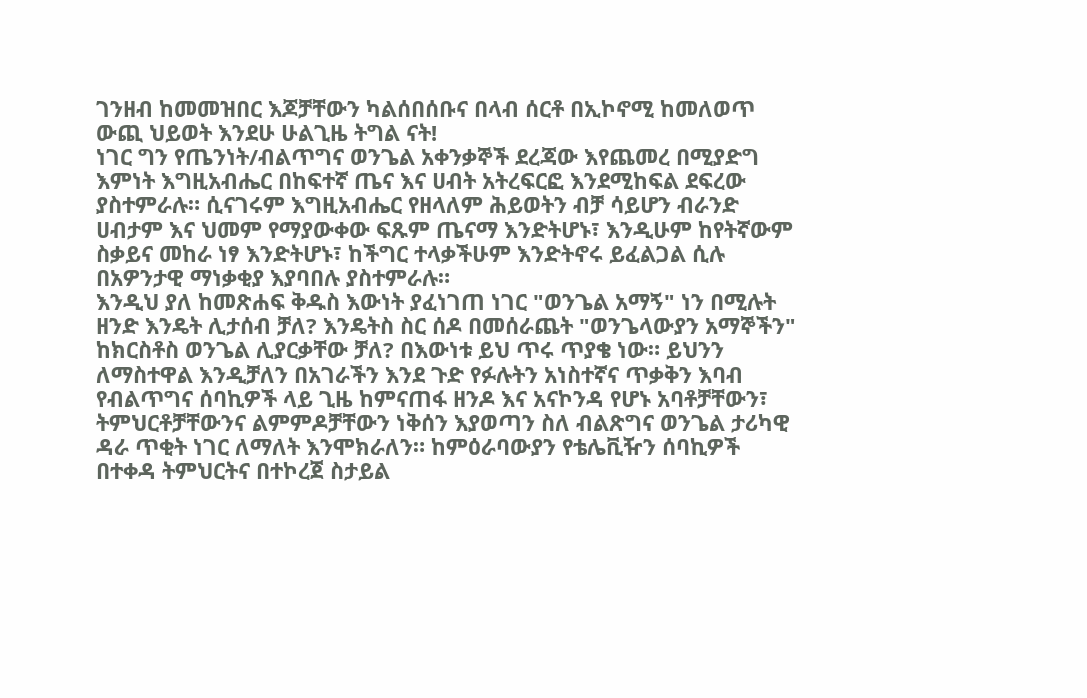ገንዘብ ከመመዝበር እጆቻቸውን ካልሰበሰቡና በላብ ሰርቶ በኢኮኖሚ ከመለወጥ ውጪ ህይወት እንደሁ ሁልጊዜ ትግል ናት!
ነገር ግን የጤንነት/ብልጥግና ወንጌል አቀንቃኞች ደረጃው እየጨመረ በሚያድግ እምነት እግዚአብሔር በከፍተኛ ጤና እና ሀብት አትረፍርፎ እንደሚከፍል ደፍረው ያስተምራሉ። ሲናገሩም እግዚአብሔር የዘላለም ሕይወትን ብቻ ሳይሆን ብራንድ ሀብታም እና ህመም የማያውቀው ፍጹም ጤናማ እንድትሆኑ፣ እንዲሁም ከየትኛውም ስቃይና መከራ ነፃ እንድትሆኑ፣ ከችግር ተላቃችሁም እንድትኖሩ ይፈልጋል ሲሉ በአዎንታዊ ማነቃቂያ እያባበሉ ያስተምራሉ።
እንዲህ ያለ ከመጽሐፍ ቅዱስ እውነት ያፈነገጠ ነገር "ወንጌል አማኝ" ነን በሚሉት ዘንድ እንዴት ሊታሰብ ቻለ? እንዴትስ ስር ሰዶ በመሰራጨት "ወንጌላውያን አማኞችን" ከክርስቶስ ወንጌል ሊያርቃቸው ቻለ? በእውነቱ ይህ ጥሩ ጥያቄ ነው። ይህንን ለማስተዋል እንዲቻለን በአገራችን እንደ ጉድ የፉሉትን አነስተኛና ጥቃቅን እባብ የብልጥግና ሰባኪዎች ላይ ጊዜ ከምናጠፋ ዘንዶ እና አናኮንዳ የሆኑ አባቶቻቸውን፣ ትምህርቶቻቸውንና ልምምዶቻቸውን ነቅሰን እያወጣን ስለ ብልጽግና ወንጌል ታሪካዊ ዳራ ጥቂት ነገር ለማለት እንሞክራለን። ከምዕራባውያን የቴሌቪዥን ሰባኪዎች በተቀዳ ትምህርትና በተኮረጀ ስታይል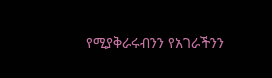የሚያቅራሩብንን የአገራችንን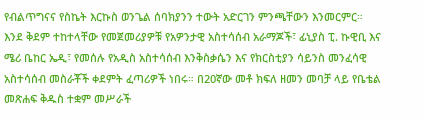የብልጥግናና የስኬት እርኩስ ወንጌል ሰባክያንን ተውት አድርገን ምንጫቸውን እንመርምር።
እንደ ቅደም ተከተላቸው የመጀመሪያዎቹ የአዎንታዊ አስተሳሰብ አራማጆች፣ ፊኒያስ ፒ. ኩዊቢ እና ሜሪ ቤከር ኤዲ፣ የመሰሉ የአዲስ አስተሳሰብ እንቅስቃሴን እና የክርስቲያን ሳይንስ መንፈሳዊ አስተሳሰብ መስራቾች ቀደምት ፈጣሪዎች ነበሩ። በ20ኛው መቶ ክፍለ ዘመን መባቻ ላይ የቤቴል መጽሐፍ ቅዱስ ተቋም መሥራች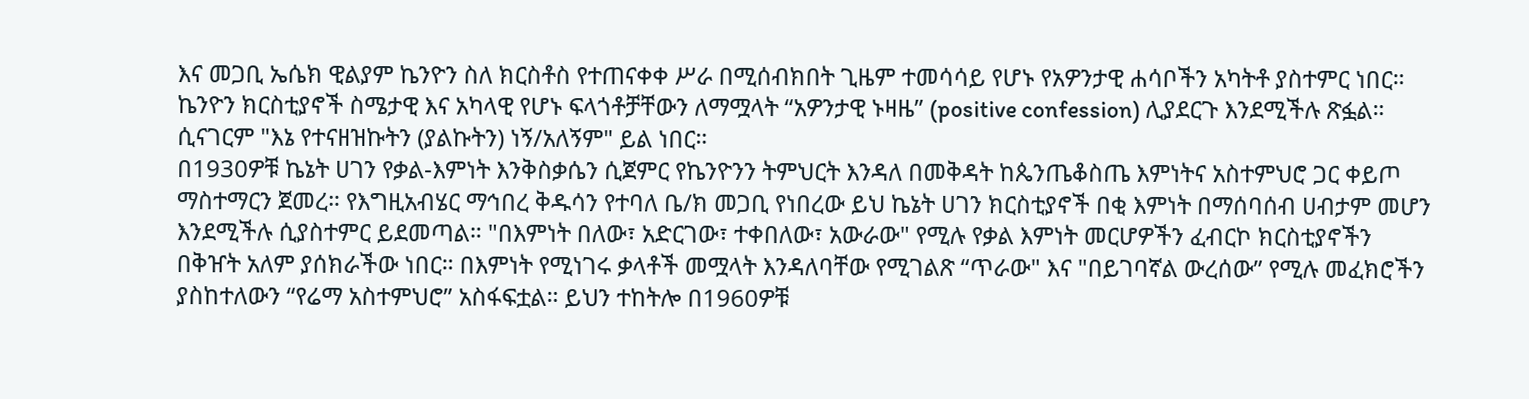እና መጋቢ ኤሴክ ዊልያም ኬንዮን ስለ ክርስቶስ የተጠናቀቀ ሥራ በሚሰብክበት ጊዜም ተመሳሳይ የሆኑ የአዎንታዊ ሐሳቦችን አካትቶ ያስተምር ነበር። ኬንዮን ክርስቲያኖች ስሜታዊ እና አካላዊ የሆኑ ፍላጎቶቻቸውን ለማሟላት “አዎንታዊ ኑዛዜ” (positive confession) ሊያደርጉ እንደሚችሉ ጽፏል። ሲናገርም "እኔ የተናዘዝኩትን (ያልኩትን) ነኝ/አለኝም" ይል ነበር።
በ1930ዎቹ ኬኔት ሀገን የቃል-እምነት እንቅስቃሴን ሲጀምር የኬንዮንን ትምህርት እንዳለ በመቅዳት ከጴንጤቆስጤ እምነትና አስተምህሮ ጋር ቀይጦ ማስተማርን ጀመረ። የእግዚአብሄር ማኅበረ ቅዱሳን የተባለ ቤ/ክ መጋቢ የነበረው ይህ ኬኔት ሀገን ክርስቲያኖች በቂ እምነት በማሰባሰብ ሀብታም መሆን እንደሚችሉ ሲያስተምር ይደመጣል። "በእምነት በለው፣ አድርገው፣ ተቀበለው፣ አውራው" የሚሉ የቃል እምነት መርሆዎችን ፈብርኮ ክርስቲያኖችን በቅዠት አለም ያሰክራችው ነበር። በእምነት የሚነገሩ ቃላቶች መሟላት እንዳለባቸው የሚገልጽ “ጥራው" እና "በይገባኛል ውረሰው” የሚሉ መፈክሮችን ያስከተለውን “የሬማ አስተምህሮ” አስፋፍቷል። ይህን ተከትሎ በ1960ዎቹ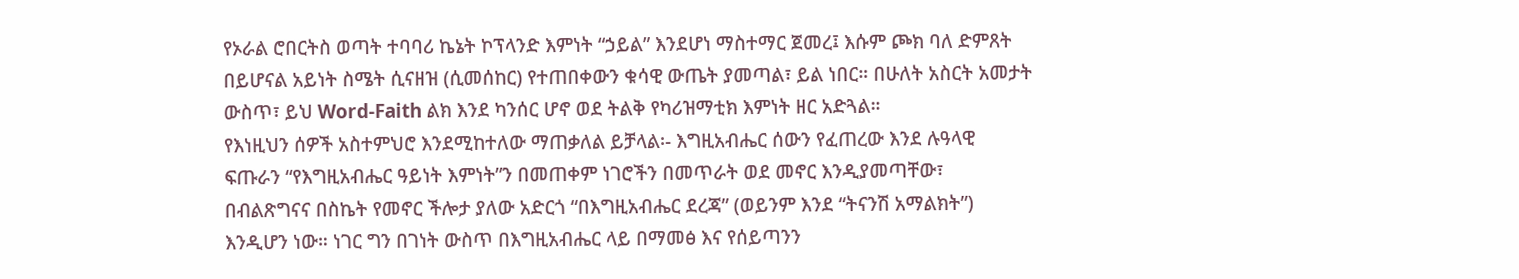የኦራል ሮበርትስ ወጣት ተባባሪ ኬኔት ኮፕላንድ እምነት “ኃይል” እንደሆነ ማስተማር ጀመረ፤ እሱም ጮክ ባለ ድምጸት በይሆናል አይነት ስሜት ሲናዘዝ (ሲመሰከር) የተጠበቀውን ቁሳዊ ውጤት ያመጣል፣ ይል ነበር። በሁለት አስርት አመታት ውስጥ፣ ይህ Word-Faith ልክ እንደ ካንሰር ሆኖ ወደ ትልቅ የካሪዝማቲክ እምነት ዘር አድጓል።
የእነዚህን ሰዎች አስተምህሮ እንደሚከተለው ማጠቃለል ይቻላል፡- እግዚአብሔር ሰውን የፈጠረው እንደ ሉዓላዊ ፍጡራን “የእግዚአብሔር ዓይነት እምነት”ን በመጠቀም ነገሮችን በመጥራት ወደ መኖር እንዲያመጣቸው፣ በብልጽግናና በስኬት የመኖር ችሎታ ያለው አድርጎ “በእግዚአብሔር ደረጃ” (ወይንም እንደ “ትናንሽ አማልክት”) እንዲሆን ነው። ነገር ግን በገነት ውስጥ በእግዚአብሔር ላይ በማመፅ እና የሰይጣንን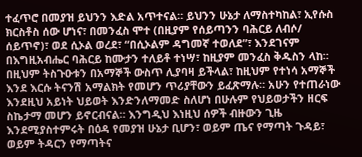ተፈጥሮ በመያዝ ይህንን እድል አጥተናል። ይህንን ሁኔታ ለማስተካከል፣ ኢየሱስ ክርስቶስ ሰው ሆነና፣ በመንፈስ ሞተ (በዚያም የሰይጣንን ባሕርይ ለብሶ/ ሰይጥኖ)፣ ወደ ሲኦል ወረደ፣ “በሲኦልም ዳግመኛ ተወለደ”፣ እንደገናም በእግዚአብሔር ባሕርይ ከሙታን ተለይቶ ተነሣ፣ ከዚያም መንፈስ ቅዱስን ላከ። በዚህም ትስጉዑቱን በአማኞች ውስጥ ሊያባዛ ይችላል፣ ከዚህም የተነሳ አማኞች እንደ እርሱ ትናንሽ አማልክት የመሆን ጥሪያቸውን ይፈጽማሉ። አሁን የተጠራነው እንደዚህ አይነት ህይወት እንድንለማመድ ስለሆነ በሁሉም የህይወታችን ዘርፍ ስኬታማ መሆን ይኖርብናል። እንግዲህ እነዚህ ሰዎች ብዙውን ጊዜ እንደሚያስተምሩት በዕዳ የመያዝ ሁኔታ ቢሆን፣ ወይም ጤና የማጣት ጉዳይ፣ ወይም ትዳርን የማጣትና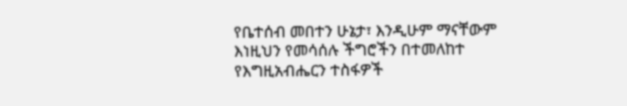የቤተሰብ መበተን ሁኔታ፣ እንዲሁም ማናቸውም እነዚህን የመሳሰሉ ችግሮችን በተመለከተ የእግዚአብሔርን ተስፋዎች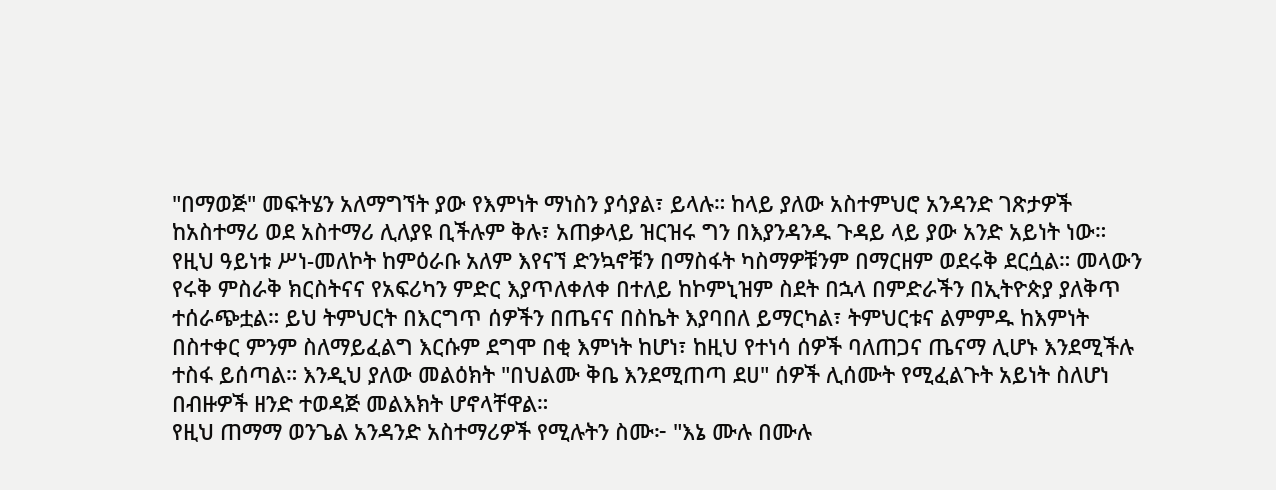"በማወጅ" መፍትሄን አለማግኘት ያው የእምነት ማነስን ያሳያል፣ ይላሉ። ከላይ ያለው አስተምህሮ አንዳንድ ገጽታዎች ከአስተማሪ ወደ አስተማሪ ሊለያዩ ቢችሉም ቅሉ፣ አጠቃላይ ዝርዝሩ ግን በእያንዳንዱ ጉዳይ ላይ ያው አንድ አይነት ነው።
የዚህ ዓይነቱ ሥነ-መለኮት ከምዕራቡ አለም እየናኘ ድንኳኖቹን በማስፋት ካስማዎቹንም በማርዘም ወደሩቅ ደርሷል። መላውን የሩቅ ምስራቅ ክርስትናና የአፍሪካን ምድር እያጥለቀለቀ በተለይ ከኮምኒዝም ስደት በኋላ በምድራችን በኢትዮጵያ ያለቅጥ ተሰራጭቷል። ይህ ትምህርት በእርግጥ ሰዎችን በጤናና በስኬት እያባበለ ይማርካል፣ ትምህርቱና ልምምዱ ከእምነት በስተቀር ምንም ስለማይፈልግ እርሱም ደግሞ በቂ እምነት ከሆነ፣ ከዚህ የተነሳ ሰዎች ባለጠጋና ጤናማ ሊሆኑ እንደሚችሉ ተስፋ ይሰጣል። እንዲህ ያለው መልዕክት "በህልሙ ቅቤ እንደሚጠጣ ደሀ" ሰዎች ሊሰሙት የሚፈልጉት አይነት ስለሆነ በብዙዎች ዘንድ ተወዳጅ መልእክት ሆኖላቸዋል።
የዚህ ጠማማ ወንጌል አንዳንድ አስተማሪዎች የሚሉትን ስሙ፦ "እኔ ሙሉ በሙሉ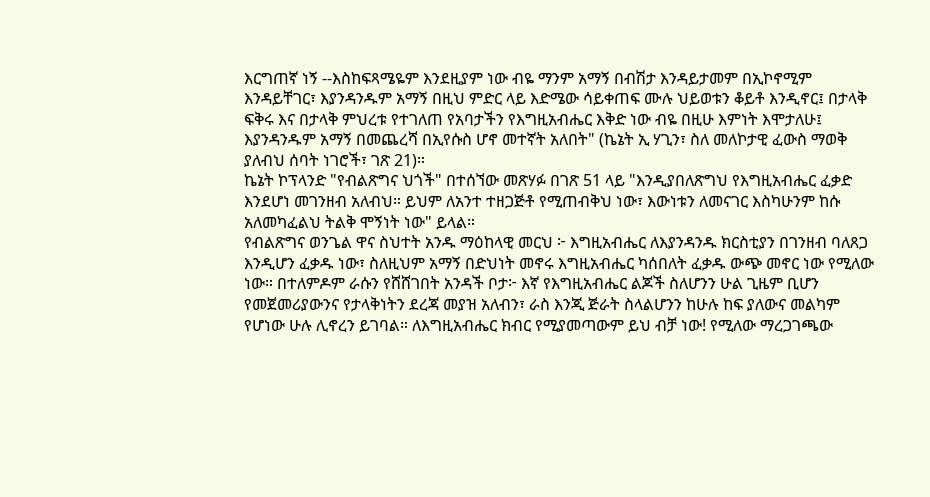እርግጠኛ ነኝ --እስከፍጻሜዬም እንደዚያም ነው ብዬ ማንም አማኝ በብሽታ እንዳይታመም በኢኮኖሚም እንዳይቸገር፣ እያንዳንዱም አማኝ በዚህ ምድር ላይ እድሜው ሳይቀጠፍ ሙሉ ህይወቱን ቆይቶ እንዲኖር፤ በታላቅ ፍቅሩ እና በታላቅ ምህረቱ የተገለጠ የአባታችን የእግዚአብሔር እቅድ ነው ብዬ በዚሁ እምነት እሞታለሁ፤ እያንዳንዱም አማኝ በመጨረሻ በኢየሱስ ሆኖ መተኛት አለበት" (ኬኔት ኢ ሃጊን፣ ስለ መለኮታዊ ፈውስ ማወቅ ያለብህ ሰባት ነገሮች፣ ገጽ 21)።
ኬኔት ኮፕላንድ "የብልጽግና ህጎች" በተሰኘው መጽሃፉ በገጽ 51 ላይ "እንዲያበለጽግህ የእግዚአብሔር ፈቃድ እንደሆነ መገንዘብ አለብህ። ይህም ለአንተ ተዘጋጅቶ የሚጠብቅህ ነው፣ እውነቱን ለመናገር እስካሁንም ከሱ አለመካፈልህ ትልቅ ሞኝነት ነው" ይላል።
የብልጽግና ወንጌል ዋና ስህተት አንዱ ማዕከላዊ መርህ ፦ እግዚአብሔር ለእያንዳንዱ ክርስቲያን በገንዘብ ባለጸጋ እንዲሆን ፈቃዱ ነው፣ ስለዚህም አማኝ በድህነት መኖሩ እግዚአብሔር ካሰበለት ፈቃዱ ውጭ መኖር ነው የሚለው ነው። በተለምዶም ራሱን የሸሸገበት አንዳች ቦታ፦ እኛ የእግዚአብሔር ልጆች ስለሆንን ሁል ጊዜም ቢሆን የመጀመሪያውንና የታላቅነትን ደረጃ መያዝ አለብን፣ ራስ እንጂ ጅራት ስላልሆንን ከሁሉ ከፍ ያለውና መልካም የሆነው ሁሉ ሊኖረን ይገባል። ለእግዚአብሔር ክብር የሚያመጣውም ይህ ብቻ ነው! የሚለው ማረጋገጫው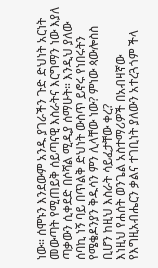ነው። ሰሞኑን እንደውም አንዱ ያገራችን ጉድ ድህነት አርነት መውጣት የሚጠይቅ ሰይጣናዊ እስራትና እርግማን ነው እያለ ጣቃውን ሲቀደድ በሶሻል ሚዲያ ሰማሁት። እንዲህ ያለው ሰባኪ ነኝ ባይ በጥልቅ ድህነት ውስጥ ይኖሩ የነበሩትን የሜቄዶንያን ቅዱሳን ምን ሊላቸው ነው? ምነው ጳውሎስስ ቢሆን ከዚህ እስራት ሳይፈታቸው ቀረ?
እነዚህ የሐሰት ወንጌል አስተማሪዎች በአብዛኛው የእግዚአብሔርን ቃልና ተገቢነት ያለውን አተረጓጎም ችላ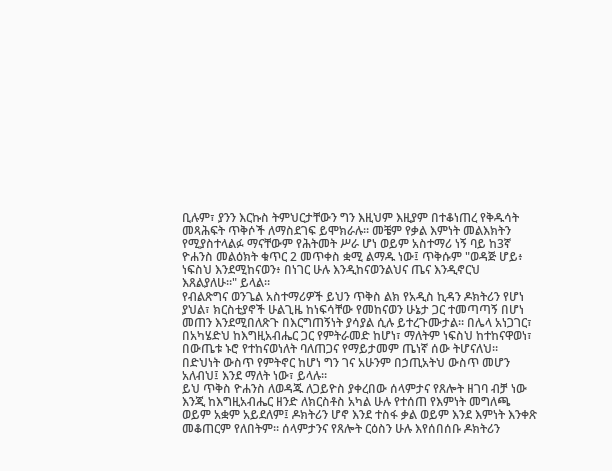ቢሉም፣ ያንን እርኩስ ትምህርታቸውን ግን እዚህም እዚያም በተቆነጠረ የቅዱሳት መጻሕፍት ጥቅሶች ለማስደገፍ ይሞክራሉ። መቼም የቃል እምነት መልእክትን የሚያስተላልፉ ማናቸውም የሕትመት ሥራ ሆነ ወይም አስተማሪ ነኝ ባይ ከ3ኛ ዮሐንስ መልዕክት ቁጥር 2 መጥቀስ ቋሚ ልማዱ ነው፤ ጥቅሱም "ወዳጅ ሆይ፥ ነፍስህ እንደሚከናወን፥ በነገር ሁሉ እንዲከናወንልህና ጤና እንዲኖርህ እጸልያለሁ።" ይላል።
የብልጽግና ወንጌል አስተማሪዎች ይህን ጥቅስ ልክ የአዲስ ኪዳን ዶክትሪን የሆነ ያህል፣ ክርስቲያኖች ሁልጊዜ ከነፍሳቸው የመከናወን ሁኔታ ጋር ተመጣጣኝ በሆነ መጠን እንደሚበለጽጉ በእርግጠኝነት ያሳያል ሲሉ ይተረጉሙታል። በሌላ አነጋገር፣ በአካሄድህ ከእግዚአብሔር ጋር የምትራመድ ከሆነ፣ ማለትም ነፍስህ ከተከናዋወነ፣ በውጤቱ ኑሮ የተከናወነለት ባለጠጋና የማይታመም ጤነኛ ሰው ትሆናለህ። በድህነት ውስጥ የምትኖር ከሆነ ግን ገና አሁንም በኃጢአትህ ውስጥ መሆን አለብህ፤ እንደ ማለት ነው፣ ይላሉ።
ይህ ጥቅስ ዮሐንስ ለወዳጁ ለጋይዮስ ያቀረበው ሰላምታና የጸሎት ዘገባ ብቻ ነው እንጂ ከእግዚአብሔር ዘንድ ለክርስቶስ አካል ሁሉ የተሰጠ የእምነት መግለጫ ወይም አቋም አይደለም፤ ዶክትሪን ሆኖ እንደ ተስፋ ቃል ወይም እንደ እምነት እንቀጽ መቆጠርም የለበትም። ሰላምታንና የጸሎት ርዕስን ሁሉ እየሰበሰቡ ዶክትሪን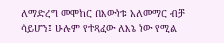ለማድረግ መሞከር በእውነቱ አለመማር ብቻ ሳይሆን፤ ሁሉም የተጻፈው ለእኔ ነው የሚል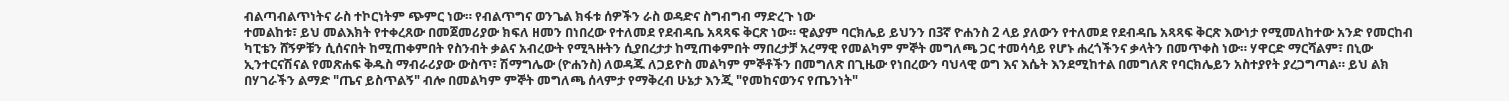ብልጣብልጥነትና ራስ ተኮርነትም ጭምር ነው። የብልጥግና ወንጌል ክፋቱ ሰዎችን ራስ ወዳድና ስግብግብ ማድረጉ ነው
ተመልከቱ፣ ይህ መልእክት የተቀረጸው በመጀመሪያው ክፍለ ዘመን በነበረው የተለመደ የደብዳቤ አጻጻፍ ቅርጽ ነው። ዊልያም ባርክሌይ ይህንን በ3ኛ ዮሐንስ 2 ላይ ያለውን የተለመደ የደብዳቤ አጻጻፍ ቅርጽ እውነታ የሚመለከተው አንድ የመርከብ ካፒቴን ሸኝዎቹን ሲሰናበት ከሚጠቀምበት የስንብት ቃልና አብረውት የሚጓዙትን ሲያበረታታ ከሚጠቀምበት ማበረታቻ አረማዊ የመልካም ምኞት መግለጫ ጋር ተመሳሳይ የሆኑ ሐረጎችንና ቃላትን በመጥቀስ ነው። ሃዋርድ ማርሻልም፣ በኒው ኢንተርናሽናል የመጽሐፍ ቅዱስ ማብራሪያው ውስጥ፣ ሽማግሌው (ዮሐንስ) ለወዳጁ ለጋይዮስ መልካም ምኞቶችን በመግለጽ በጊዜው የነበረውን ባህላዊ ወግ እና እሴት እንደሚከተል በመግለጽ የባርክሌይን አስተያየት ያረጋግጣል። ይህ ልክ በሃገራችን ልማድ "ጤና ይስጥልኝ" ብሎ በመልካም ምኞት መግለጫ ሰላምታ የማቅረብ ሁኔታ እንጂ "የመከናወንና የጤንነት"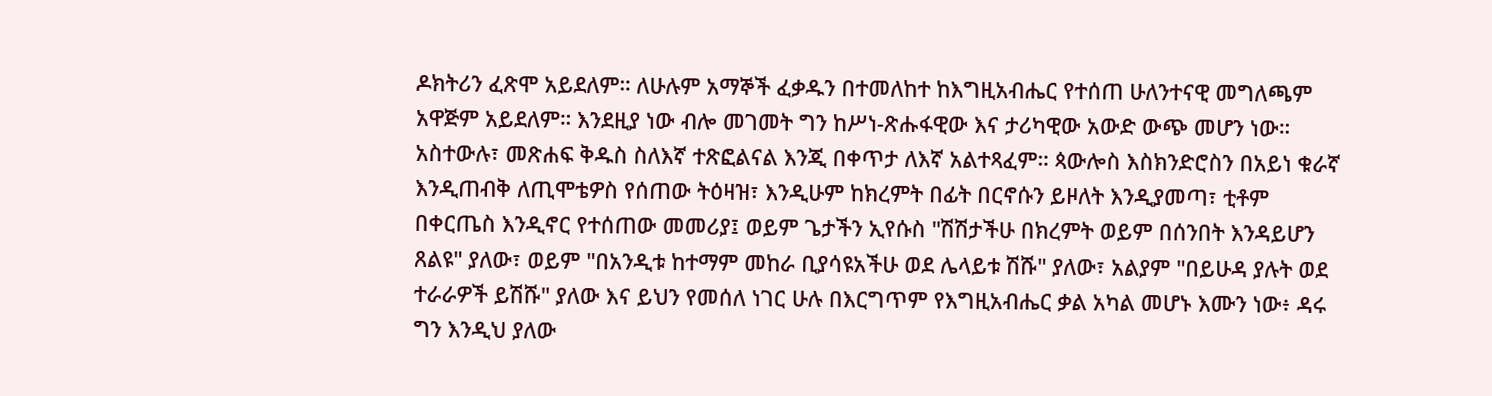ዶክትሪን ፈጽሞ አይደለም። ለሁሉም አማኞች ፈቃዱን በተመለከተ ከእግዚአብሔር የተሰጠ ሁለንተናዊ መግለጫም አዋጅም አይደለም። እንደዚያ ነው ብሎ መገመት ግን ከሥነ-ጽሑፋዊው እና ታሪካዊው አውድ ውጭ መሆን ነው።
አስተውሉ፣ መጽሐፍ ቅዱስ ስለእኛ ተጽፎልናል እንጂ በቀጥታ ለእኛ አልተጻፈም። ጳውሎስ እስክንድሮስን በአይነ ቁራኛ እንዲጠብቅ ለጢሞቴዎስ የሰጠው ትዕዛዝ፣ እንዲሁም ከክረምት በፊት በርኖሱን ይዞለት እንዲያመጣ፣ ቲቶም በቀርጤስ እንዲኖር የተሰጠው መመሪያ፤ ወይም ጌታችን ኢየሱስ "ሽሽታችሁ በክረምት ወይም በሰንበት እንዳይሆን ጸልዩ" ያለው፣ ወይም "በአንዲቱ ከተማም መከራ ቢያሳዩአችሁ ወደ ሌላይቱ ሽሹ" ያለው፣ አልያም "በይሁዳ ያሉት ወደ ተራራዎች ይሽሹ" ያለው እና ይህን የመሰለ ነገር ሁሉ በእርግጥም የእግዚአብሔር ቃል አካል መሆኑ እሙን ነው፥ ዳሩ ግን እንዲህ ያለው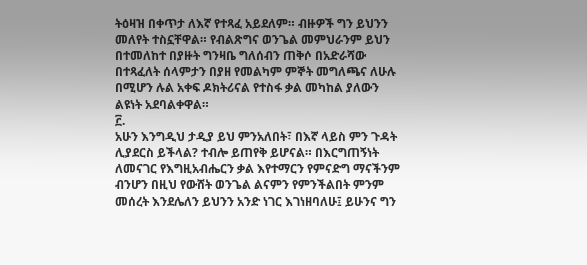ትዕዛዝ በቀጥታ ለእኛ የተጻፈ አይደለም። ብዙዎች ግን ይህንን መለየት ተስኗቸዋል። የብልጽግና ወንጌል መምህራንም ይህን በተመለከተ በያዙት ግንዛቤ ግለሰብን ጠቅሶ በአድራሻው በተጻፈለት ሰላምታን በያዘ የመልካም ምኞት መግለጫና ለሁሉ በሚሆን ሉል አቀፍ ዶክትሪናል የተስፋ ቃል መካከል ያለውን ልዩነት አደባልቀዋል።
፫.
አሁን እንግዲህ ታዲያ ይህ ምንአለበት፣ በእኛ ላይስ ምን ጉዳት ሊያደርስ ይችላል? ተብሎ ይጠየቅ ይሆናል። በእርግጠኝነት ለመናገር የእግዚአብሔርን ቃል እየተማርን የምናድግ ማናችንም ብንሆን በዚህ የውሸት ወንጌል ልናምን የምንችልበት ምንም መሰረት እንደሌለን ይህንን አንድ ነገር እገነዘባለሁ፤ ይሁንና ግን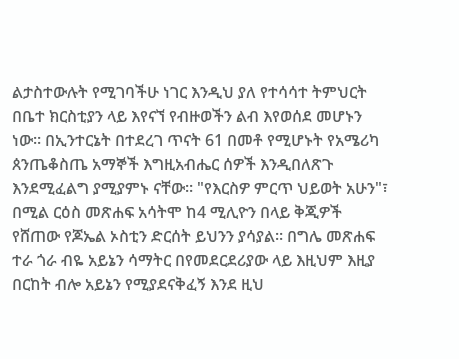ልታስተውሉት የሚገባችሁ ነገር እንዲህ ያለ የተሳሳተ ትምህርት በቤተ ክርስቲያን ላይ እየናኘ የብዙወችን ልብ እየወሰደ መሆኑን ነው። በኢንተርኔት በተደረገ ጥናት 61 በመቶ የሚሆኑት የአሜሪካ ጰንጤቆስጤ አማኞች እግዚአብሔር ሰዎች እንዲበለጽጉ እንደሚፈልግ ያሚያምኑ ናቸው። "የእርስዎ ምርጥ ህይወት አሁን"፣ በሚል ርዕስ መጽሐፍ አሳትሞ ከ4 ሚሊዮን በላይ ቅጂዎች የሸጠው የጆኤል ኦስቲን ድርሰት ይህንን ያሳያል። በግሌ መጽሐፍ ተራ ጎራ ብዬ አይኔን ሳማትር በየመደርደሪያው ላይ እዚህም እዚያ በርከት ብሎ አይኔን የሚያደናቅፈኝ እንደ ዚህ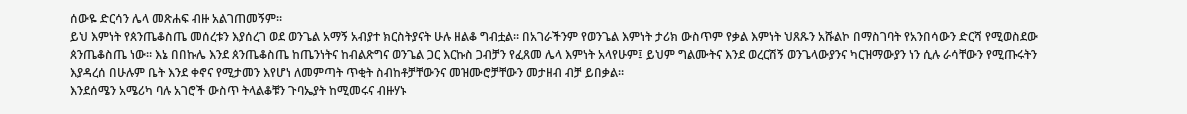ሰውዬ ድርሳን ሌላ መጽሐፍ ብዙ አልገጠመኝም።
ይህ እምነት የጰንጤቆስጤ መሰረቱን እያሰረገ ወደ ወንጌል አማኝ አብያተ ክርስትያናት ሁሉ ዘልቆ ግብቷል። በአገራችንም የወንጌል እምነት ታሪክ ውስጥም የቃል እምነት ህጸጹን አሹልኮ በማስገባት የአንበሳውን ድርሻ የሚወስደው ጰንጤቆስጤ ነው። እኔ በበኩሌ እንደ ጰንጤቆስጤ ከጤንነትና ከብልጽግና ወንጌል ጋር እርኩስ ጋብቻን የፈጸመ ሌላ እምነት አላየሁም፤ ይህም ግልሙትና እንደ ወረርሽኝ ወንጌላውያንና ካርዝማውያን ነን ሲሉ ራሳቸውን የሚጡሩትን እያዳረሰ በሁሉም ቤት እንደ ቀኖና የሚታመን እየሆነ ለመምጣት ጥቂት ስብከቶቻቸውንና መዝሙሮቻቸውን መታዘብ ብቻ ይበቃል።
እንደሰሜን አሜሪካ ባሉ አገሮች ውስጥ ትላልቆቹን ጉባኤያት ከሚመሩና ብዙሃኑ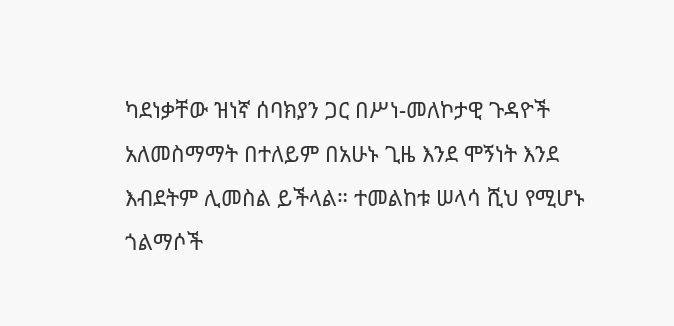ካደነቃቸው ዝነኛ ሰባክያን ጋር በሥነ-መለኮታዊ ጉዳዮች አለመስማማት በተለይም በአሁኑ ጊዜ እንደ ሞኝነት እንደ እብደትም ሊመስል ይችላል። ተመልከቱ ሠላሳ ሺህ የሚሆኑ ጎልማሶች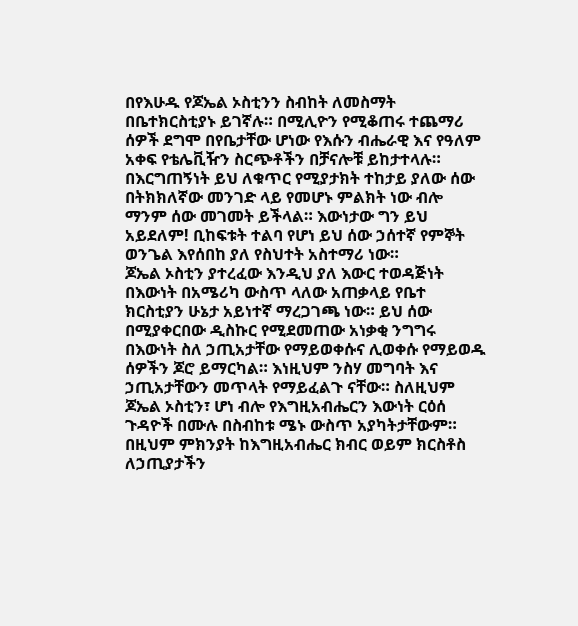በየእሁዱ የጆኤል ኦስቲንን ስብከት ለመስማት በቤተክርስቲያኑ ይገኛሉ። በሚሊዮን የሚቆጠሩ ተጨማሪ ሰዎች ደግሞ በየቤታቸው ሆነው የእሱን ብሔራዊ እና የዓለም አቀፍ የቴሌቪዥን ስርጭቶችን በቻናሎቹ ይከታተላሉ። በእርግጠኝነት ይህ ለቁጥር የሚያታክት ተከታይ ያለው ሰው በትክክለኛው መንገድ ላይ የመሆኑ ምልክት ነው ብሎ ማንም ሰው መገመት ይችላል። እውነታው ግን ይህ አይደለም! ቢከፍቱት ተልባ የሆነ ይህ ሰው ኃሰተኛ የምኞት ወንጌል እየሰበከ ያለ የስህተት አስተማሪ ነው።
ጆኤል ኦስቲን ያተረፈው እንዲህ ያለ እውር ተወዳጅነት በእውነት በአሜሪካ ውስጥ ላለው አጠቃላይ የቤተ ክርስቲያን ሁኔታ አይነተኛ ማረጋገጫ ነው። ይህ ሰው በሚያቀርበው ዲስኩር የሚደመጠው አነቃቂ ንግግሩ በእውነት ስለ ኃጢአታቸው የማይወቀሱና ሊወቀሱ የማይወዱ ሰዎችን ጆሮ ይማርካል። እነዚህም ንስሃ መግባት እና ኃጢአታቸውን መጥላት የማይፈልጉ ናቸው። ስለዚህም ጆኤል ኦስቲን፣ ሆነ ብሎ የእግዚአብሔርን እውነት ርዕሰ ጉዳዮች በሙሉ በስብከቱ ሜኑ ውስጥ አያካትታቸውም። በዚህም ምክንያት ከእግዚአብሔር ክብር ወይም ክርስቶስ ለኃጢያታችን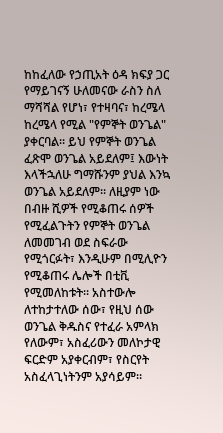ከከፈለው የኃጢአት ዕዳ ክፍያ ጋር የማይገናኝ ሁለመናው ራስን ስለ ማሻሻል የሆነ፣ የተዛባና፣ ከረሜላ ከረሜላ የሚል "የምኞት ወንጌል" ያቀርባል። ይህ የምኞት ወንጌል ፈጽሞ ወንጌል አይደለም፤ እውነት እላችኋለሁ ግማሹንም ያህል እንኳ ወንጌል አይደለም። ለዚያም ነው በብዙ ሺዎች የሚቆጠሩ ሰዎች የሚፈልጉትን የምኞት ወንጌል ለመመገብ ወደ ስፍራው የሚጎርፉት፣ እንዲሁም በሚሊዮን የሚቆጠሩ ሌሎች በቲቪ የሚመለከቱት። አስተውሎ ለተከታተለው ሰው፣ የዚህ ሰው ወንጌል ቅዱስና የተፈራ አምላክ የለውም፣ አስፈሪውን መለኮታዊ ፍርድም አያቀርብም፣ የስርየት አስፈላጊነትንም አያሳይም።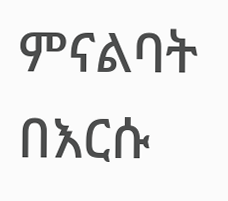ምናልባት በእርሱ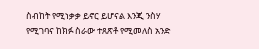ስብከት የሚነቃቃ ይኖር ይሆናል እንጂ ንስሃ የሚገባና ከክፉ ስራው ተጸጽቶ የሚመለስ አንድ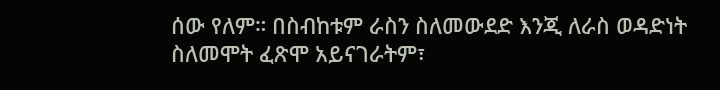ሰው የለም። በስብከቱም ራስን ስለመውደድ እንጂ ለራስ ወዳድነት ስለመሞት ፈጽሞ አይናገራትም፣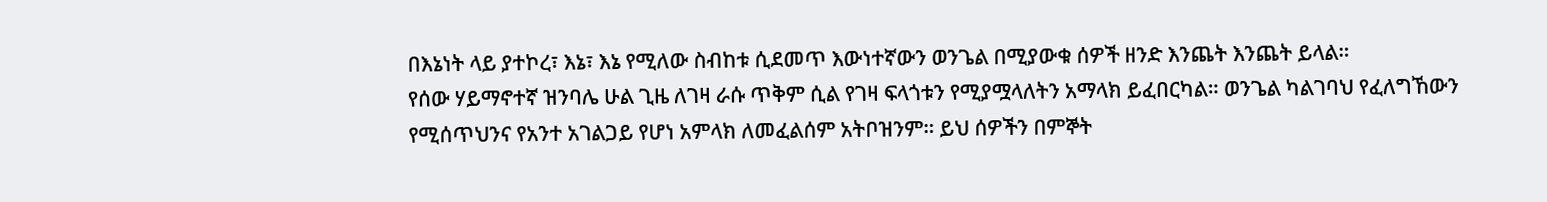በእኔነት ላይ ያተኮረ፣ እኔ፣ እኔ የሚለው ስብከቱ ሲደመጥ እውነተኛውን ወንጌል በሚያውቁ ሰዎች ዘንድ እንጨት እንጨት ይላል።
የሰው ሃይማኖተኛ ዝንባሌ ሁል ጊዜ ለገዛ ራሱ ጥቅም ሲል የገዛ ፍላጎቱን የሚያሟላለትን አማላክ ይፈበርካል። ወንጌል ካልገባህ የፈለግኸውን የሚሰጥህንና የአንተ አገልጋይ የሆነ አምላክ ለመፈልሰም አትቦዝንም። ይህ ሰዎችን በምኞት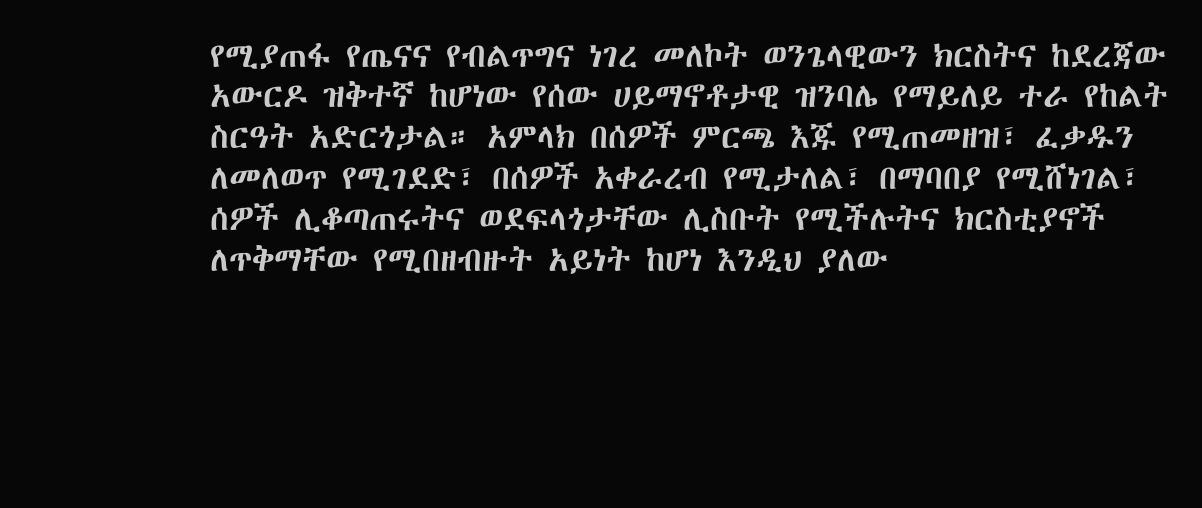የሚያጠፋ የጤናና የብልጥግና ነገረ መለኮት ወንጌላዊውን ክርስትና ከደረጃው አውርዶ ዝቅተኛ ከሆነው የሰው ሀይማኖቶታዊ ዝንባሌ የማይለይ ተራ የከልት ስርዓት አድርጎታል። አምላክ በሰዎች ምርጫ እጁ የሚጠመዘዝ፣ ፈቃዱን ለመለወጥ የሚገደድ፣ በሰዎች አቀራረብ የሚታለል፣ በማባበያ የሚሸነገል፣ ሰዎች ሊቆጣጠሩትና ወደፍላጎታቸው ሊስቡት የሚችሉትና ክርስቲያኖች ለጥቅማቸው የሚበዘብዙት አይነት ከሆነ እንዲህ ያለው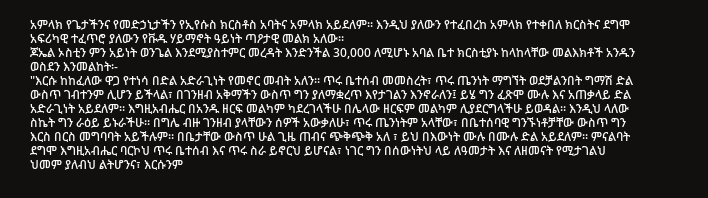አምላክ የጌታችንና የመድኃኒታችን የኢየሱስ ክርስቶስ አባትና አምላክ አይደለም። እንዲህ ያለውን የተፈበረከ አምላክ የተቀበለ ክርስትና ደግሞ አፍሪካዊ ተፈጥሮ ያለውን የቩዱ ሃይማኖት ዓይነት ጣዖታዊ መልክ አለው።
ጆኤል ኦስቲን ምን አይነት ወንጌል እንደሚያስተምር መረዳት እንድንችል 30,000 ለሚሆኑ አባል ቤተ ክርስቲያኑ ከላከላቸው መልእክቶች አንዱን ወስደን እንመልከት፡-
"እርሱ ከከፈለው ዋጋ የተነሳ በድል አድራጊነት የመኖር መብት አለን። ጥሩ ቤተሰብ መመስረት፣ ጥሩ ጤንነት ማግኘት ወደቻልንበት ግማሽ ድል ውስጥ ገብተንም ሊሆን ይችላል፣ በገንዘብ አቅማችን ውስጥ ግን ያለማቋረጥ እየታገልን እንኖራለን፤ ይሄ ግን ፈጽሞ ሙሉ እና አጠቃላይ ድል አድራጊነት አይደለም። እግዚአብሔር በአንዱ ዘርፍ መልካም ካደረገላችሁ በሌላው ዘርፍም መልካም ሊያደርግላችሁ ይወዳል። እንዲህ ላለው ስኬት ግን ራዕይ ይኑራችሁ። በግሌ ብዙ ገንዘብ ያላቸውን ሰዎች አውቃለሁ፣ ጥሩ ጤንነትም አላቸው፣ በቤተሰባዊ ግንኙነቶቻቸው ውስጥ ግን እርስ በርስ መግባባት አይችሉም። በቤታቸው ውስጥ ሁል ጊዜ ጠብና ጭቅጭቅ አለ ፣ ይህ በእውነት ሙሉ በሙሉ ድል አይደለም። ምናልባት ደግሞ እግዚአብሔር ባርኮህ ጥሩ ቤተሰብ እና ጥሩ ስራ ይኖርህ ይሆናል፣ ነገር ግን በሰውነትህ ላይ ለዓመታት እና ለዘመናት የሚታገልህ ህመም ያለብህ ልትሆንና፣ እርሱንም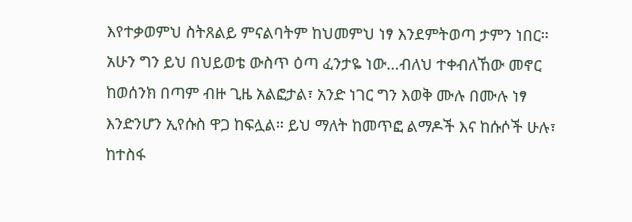እየተቃወምህ ስትጸልይ ምናልባትም ከህመምህ ነፃ እንደምትወጣ ታምን ነበር። አሁን ግን ይህ በህይወቴ ውስጥ ዕጣ ፈንታዬ ነው…ብለህ ተቀብለኸው መኖር ከወሰንክ በጣም ብዙ ጊዜ አልፎታል፣ አንድ ነገር ግን እወቅ ሙሉ በሙሉ ነፃ እንድንሆን ኢየሱስ ዋጋ ከፍሏል። ይህ ማለት ከመጥፎ ልማዶች እና ከሱሶች ሁሉ፣ ከተስፋ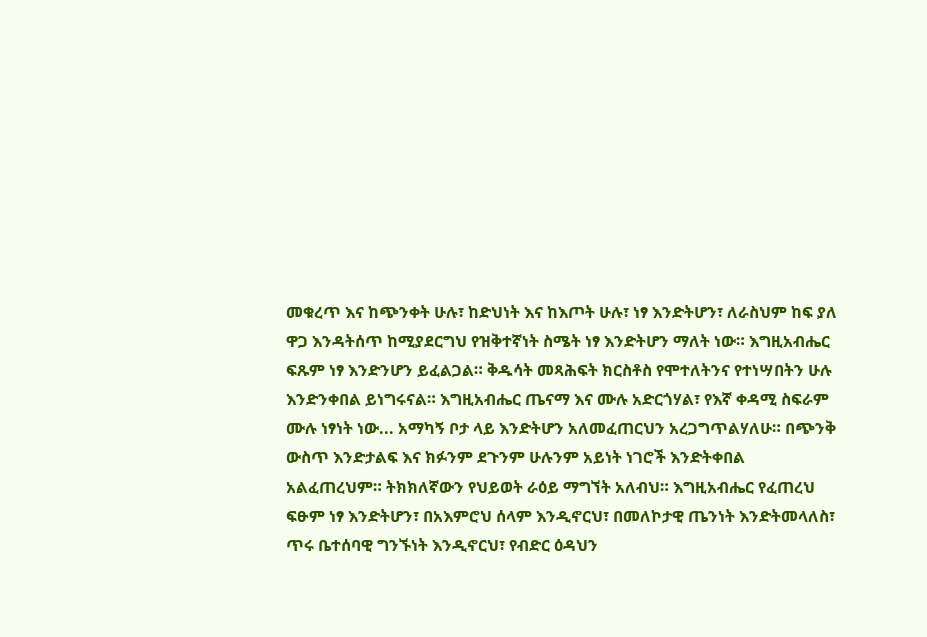መቁረጥ እና ከጭንቀት ሁሉ፣ ከድህነት እና ከእጦት ሁሉ፣ ነፃ እንድትሆን፣ ለራስህም ከፍ ያለ ዋጋ እንዳትሰጥ ከሚያደርግህ የዝቅተኛነት ስሜት ነፃ እንድትሆን ማለት ነው። እግዚአብሔር ፍጹም ነፃ እንድንሆን ይፈልጋል። ቅዱሳት መጻሕፍት ክርስቶስ የሞተለትንና የተነሣበትን ሁሉ እንድንቀበል ይነግሩናል። እግዚአብሔር ጤናማ እና ሙሉ አድርጎሃል፣ የእኛ ቀዳሚ ስፍራም ሙሉ ነፃነት ነው... አማካኝ ቦታ ላይ እንድትሆን አለመፈጠርህን አረጋግጥልሃለሁ። በጭንቅ ውስጥ እንድታልፍ እና ክፉንም ደጉንም ሁሉንም አይነት ነገሮች እንድትቀበል አልፈጠረህም። ትክክለኛውን የህይወት ራዕይ ማግኘት አለብህ። እግዚአብሔር የፈጠረህ ፍፁም ነፃ እንድትሆን፣ በአእምሮህ ሰላም እንዲኖርህ፣ በመለኮታዊ ጤንነት እንድትመላለስ፣ ጥሩ ቤተሰባዊ ግንኙነት እንዲኖርህ፣ የብድር ዕዳህን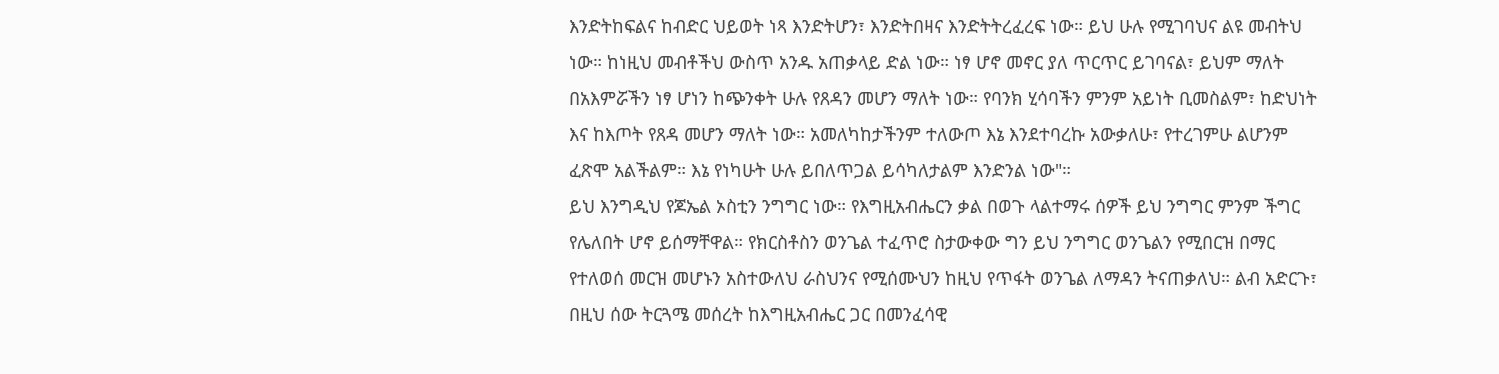እንድትከፍልና ከብድር ህይወት ነጻ እንድትሆን፣ እንድትበዛና እንድትትረፈረፍ ነው። ይህ ሁሉ የሚገባህና ልዩ መብትህ ነው። ከነዚህ መብቶችህ ውስጥ አንዱ አጠቃላይ ድል ነው። ነፃ ሆኖ መኖር ያለ ጥርጥር ይገባናል፣ ይህም ማለት በአእምሯችን ነፃ ሆነን ከጭንቀት ሁሉ የጸዳን መሆን ማለት ነው። የባንክ ሂሳባችን ምንም አይነት ቢመስልም፣ ከድህነት እና ከእጦት የጸዳ መሆን ማለት ነው። አመለካከታችንም ተለውጦ እኔ እንደተባረኩ አውቃለሁ፣ የተረገምሁ ልሆንም ፈጽሞ አልችልም። እኔ የነካሁት ሁሉ ይበለጥጋል ይሳካለታልም እንድንል ነው"።
ይህ እንግዲህ የጆኤል ኦስቲን ንግግር ነው። የእግዚአብሔርን ቃል በወጉ ላልተማሩ ሰዎች ይህ ንግግር ምንም ችግር የሌለበት ሆኖ ይሰማቸዋል። የክርስቶስን ወንጌል ተፈጥሮ ስታውቀው ግን ይህ ንግግር ወንጌልን የሚበርዝ በማር የተለወሰ መርዝ መሆኑን አስተውለህ ራስህንና የሚሰሙህን ከዚህ የጥፋት ወንጌል ለማዳን ትናጠቃለህ። ልብ አድርጉ፣ በዚህ ሰው ትርጓሜ መሰረት ከእግዚአብሔር ጋር በመንፈሳዊ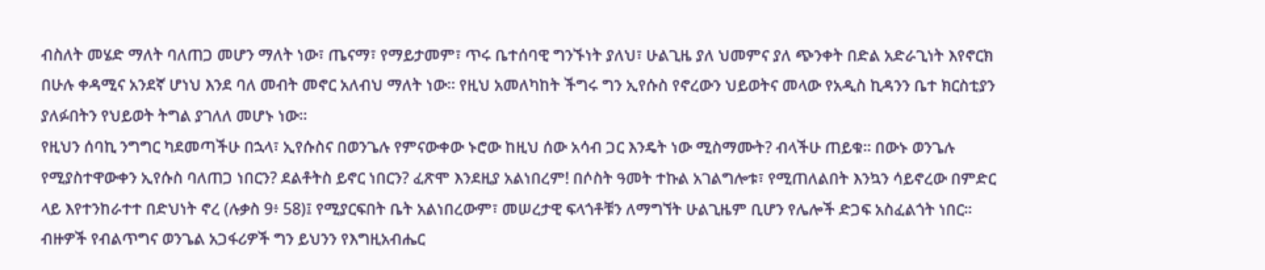ብስለት መሄድ ማለት ባለጠጋ መሆን ማለት ነው፣ ጤናማ፣ የማይታመም፣ ጥሩ ቤተሰባዊ ግንኙነት ያለህ፣ ሁልጊዜ ያለ ህመምና ያለ ጭንቀት በድል አድራጊነት እየኖርክ በሁሉ ቀዳሚና አንደኛ ሆነህ እንደ ባለ መብት መኖር አለብህ ማለት ነው። የዚህ አመለካከት ችግሩ ግን ኢየሱስ የኖረውን ህይወትና መላው የአዲስ ኪዳንን ቤተ ክርስቲያን ያለፉበትን የህይወት ትግል ያገለለ መሆኑ ነው።
የዚህን ሰባኪ ንግግር ካደመጣችሁ በኋላ፣ ኢየሱስና በወንጌሉ የምናውቀው ኑሮው ከዚህ ሰው አሳብ ጋር እንዴት ነው ሚስማሙት? ብላችሁ ጠይቁ። በውኑ ወንጌሉ የሚያስተዋውቀን ኢየሱስ ባለጠጋ ነበርን? ደልቶትስ ይኖር ነበርን? ፈጽሞ እንደዚያ አልነበረም! በሶስት ዓመት ተኩል አገልግሎቱ፣ የሚጠለልበት እንኳን ሳይኖረው በምድር ላይ እየተንከራተተ በድህነት ኖረ (ሉቃስ 9፥ 58)፤ የሚያርፍበት ቤት አልነበረውም፣ መሠረታዊ ፍላጎቶቹን ለማግኘት ሁልጊዜም ቢሆን የሌሎች ድጋፍ አስፈልጎት ነበር። ብዙዎች የብልጥግና ወንጌል አጋፋሪዎች ግን ይህንን የእግዚአብሔር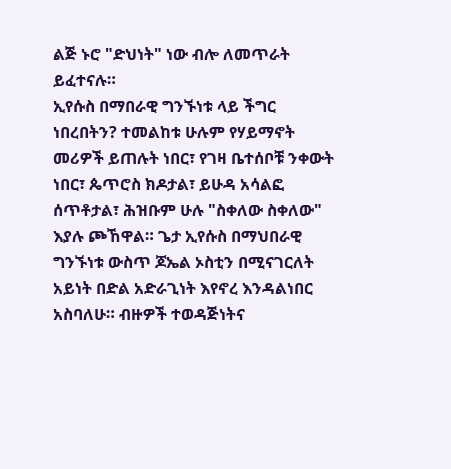ልጅ ኑሮ "ድህነት" ነው ብሎ ለመጥራት ይፈተናሉ።
ኢየሱስ በማበራዊ ግንኙነቱ ላይ ችግር ነበረበትን? ተመልከቱ ሁሉም የሃይማኖት መሪዎች ይጠሉት ነበር፣ የገዛ ቤተሰቦቹ ንቀውት ነበር፣ ጴጥሮስ ክዶታል፣ ይሁዳ አሳልፎ ሰጥቶታል፣ ሕዝቡም ሁሉ "ስቀለው ስቀለው" እያሉ ጮኸዋል። ጌታ ኢየሱስ በማህበራዊ ግንኙነቱ ውስጥ ጆኤል ኦስቲን በሚናገርለት አይነት በድል አድራጊነት እየኖረ እንዳልነበር አስባለሁ። ብዙዎች ተወዳጅነትና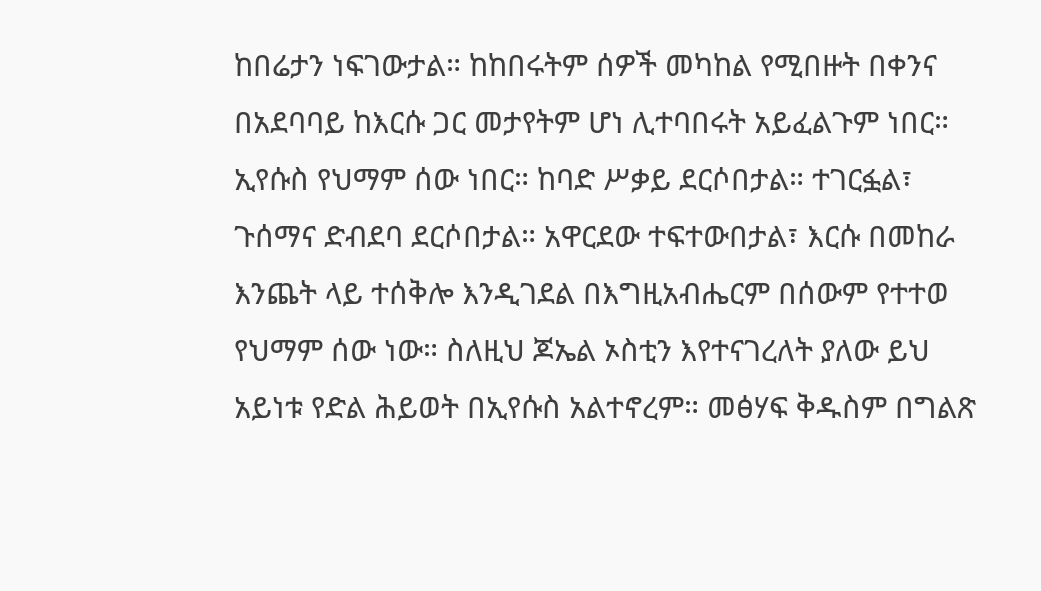ከበሬታን ነፍገውታል። ከከበሩትም ሰዎች መካከል የሚበዙት በቀንና በአደባባይ ከእርሱ ጋር መታየትም ሆነ ሊተባበሩት አይፈልጉም ነበር። ኢየሱስ የህማም ሰው ነበር። ከባድ ሥቃይ ደርሶበታል። ተገርፏል፣ ጉሰማና ድብደባ ደርሶበታል። አዋርደው ተፍተውበታል፣ እርሱ በመከራ እንጨት ላይ ተሰቅሎ እንዲገደል በእግዚአብሔርም በሰውም የተተወ የህማም ሰው ነው። ስለዚህ ጆኤል ኦስቲን እየተናገረለት ያለው ይህ አይነቱ የድል ሕይወት በኢየሱስ አልተኖረም። መፅሃፍ ቅዱስም በግልጽ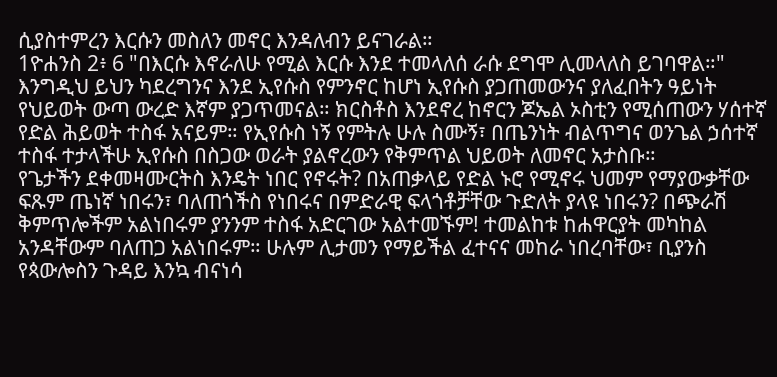ሲያስተምረን እርሱን መስለን መኖር እንዳለብን ይናገራል።
1ዮሐንስ 2፥ 6 "በእርሱ እኖራለሁ የሚል እርሱ እንደ ተመላለሰ ራሱ ደግሞ ሊመላለስ ይገባዋል።"
እንግዲህ ይህን ካደረግንና እንደ ኢየሱስ የምንኖር ከሆነ ኢየሱስ ያጋጠመውንና ያለፈበትን ዓይነት የህይወት ውጣ ውረድ እኛም ያጋጥመናል። ክርስቶስ እንደኖረ ከኖርን ጆኤል ኦስቲን የሚሰጠውን ሃሰተኛ የድል ሕይወት ተስፋ አናይም። የኢየሱስ ነኝ የምትሉ ሁሉ ስሙኝ፣ በጤንነት ብልጥግና ወንጌል ኃሰተኛ ተስፋ ተታላችሁ ኢየሱስ በስጋው ወራት ያልኖረውን የቅምጥል ህይወት ለመኖር አታስቡ።
የጌታችን ደቀመዛሙርትስ እንዴት ነበር የኖሩት? በአጠቃላይ የድል ኑሮ የሚኖሩ ህመም የማያውቃቸው ፍጹም ጤነኛ ነበሩን፣ ባለጠጎችስ የነበሩና በምድራዊ ፍላጎቶቻቸው ጉድለት ያላዩ ነበሩን? በጭራሽ ቅምጥሎችም አልነበሩም ያንንም ተስፋ አድርገው አልተመኙም! ተመልከቱ ከሐዋርያት መካከል አንዳቸውም ባለጠጋ አልነበሩም። ሁሉም ሊታመን የማይችል ፈተናና መከራ ነበረባቸው፣ ቢያንስ የጳውሎስን ጉዳይ እንኳ ብናነሳ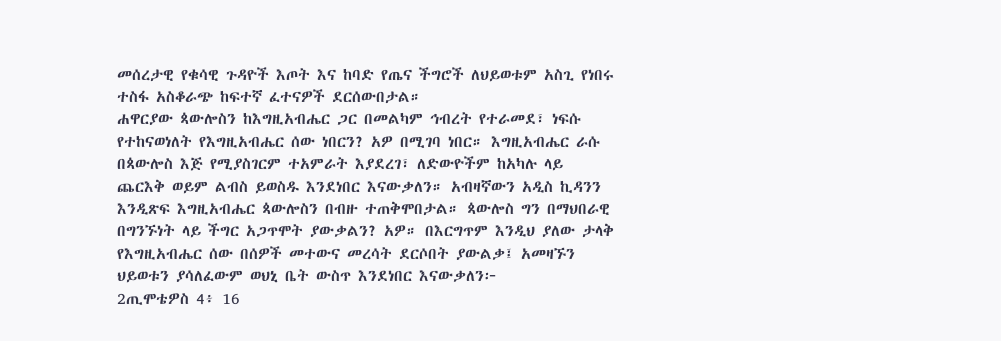መሰረታዊ የቁሳዊ ጉዳዮች እጦት እና ከባድ የጤና ችግሮች ለህይወቱም አስጊ የነበሩ ተስፋ አስቆራጭ ከፍተኛ ፈተናዎች ደርሰውበታል።
ሐዋርያው ጳውሎስን ከእግዚአብሔር ጋር በመልካም ኅብረት የተራመደ፣ ነፍሱ የተከናወነለት የእግዚአብሔር ሰው ነበርን? አዎ በሚገባ ነበር። እግዚአብሔር ራሱ በጳውሎስ እጅ የሚያስገርም ተአምራት እያደረገ፣ ለድውዮችም ከአካሉ ላይ ጨርእቅ ወይም ልብስ ይወስዱ እንደነበር እናውቃለን። አብዛኛውን አዲስ ኪዳንን እንዲጽፍ እግዚአብሔር ጳውሎስን በብዙ ተጠቅሞበታል። ጳውሎስ ግን በማህበራዊ በግንኙነት ላይ ችግር አጋጥሞት ያውቃልን? አዎ። በእርግጥም እንዲህ ያለው ታላቅ የእግዚአብሔር ሰው በሰዎች መተውና መረሳት ደርሶበት ያውልቃ፤ አመዛኙን ህይወቱን ያሳለፈውም ወህኒ ቤት ውስጥ እንደነበር እናውቃለን፦
2ጢሞቴዎስ 4፥ 16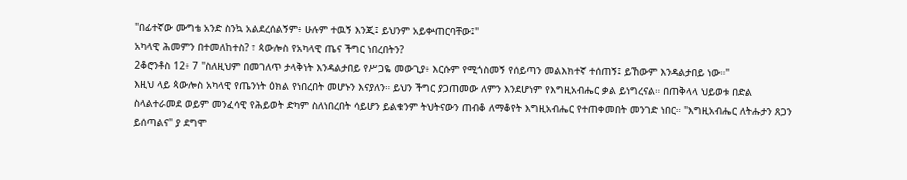"በፊተኛው ሙግቴ አንድ ስንኳ አልደረሰልኝም፥ ሁሉም ተዉኝ እንጂ፤ ይህንም አይቍጠርባቸው፤"
አካላዊ ሕመምን በተመለከተስ? ፣ ጳውሎስ የአካላዊ ጤና ችግር ነበረበትን?
2ቆሮንቶስ 12፥ 7 "ስለዚህም በመገለጥ ታላቅነት እንዳልታበይ የሥጋዬ መውጊያ፥ እርሱም የሚጎስመኝ የሰይጣን መልእክተኛ ተሰጠኝ፤ ይኸውም እንዳልታበይ ነው።"
እዚህ ላይ ጳውሎስ አካላዊ የጤንነት ዕክል የነበረበት መሆኑን እናያለን። ይህን ችግር ያጋጠመው ለምን እንደሆነም የእግዚአብሔር ቃል ይነግረናል። በጠቅላላ ህይወቱ በድል ስላልተራመደ ወይም መንፈሳዊ የሕይወት ድካም ስለነበረበት ሳይሆን ይልቁንም ትህትናውን ጠብቆ ለማቆየት እግዚአብሔር የተጠቀመበት መንገድ ነበር። "እግዚአብሔር ለትሑታን ጸጋን ይሰጣልና" ያ ደግሞ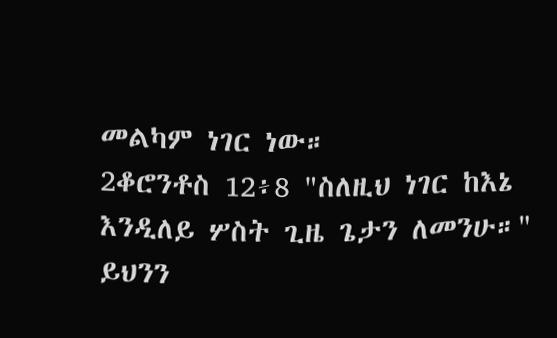መልካም ነገር ነው።
2ቆሮንቶስ 12፥8 "ስለዚህ ነገር ከእኔ እንዲለይ ሦስት ጊዜ ጌታን ለመንሁ።"
ይህንን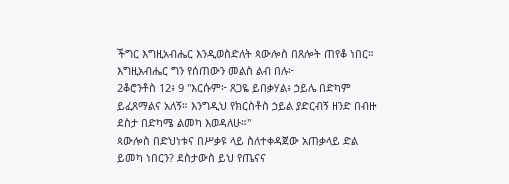ችግር እግዚአብሔር እንዲወስድለት ጳውሎስ በጸሎት ጠየቆ ነበር። እግዚአብሔር ግን የሰጠውን መልስ ልብ በሉ፦
2ቆሮንቶስ 12፥ 9 "እርሱም፦ ጸጋዬ ይበቃሃል፥ ኃይሌ በድካም ይፈጸማልና አለኝ። እንግዲህ የክርስቶስ ኃይል ያድርብኝ ዘንድ በብዙ ደስታ በድካሜ ልመካ እወዳለሁ።"
ጳውሎስ በድህነቱና በሥቃዩ ላይ ስለተቀዳጀው አጠቃላይ ድል ይመካ ነበርን? ደስታውስ ይህ የጤናና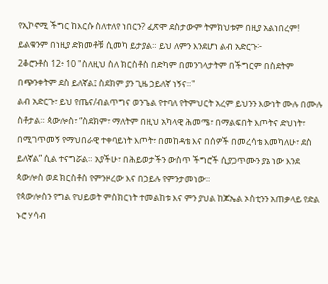የኢኮኖሚ ችግር ከእርሱ ስለተለየ ነበርን? ፈጽሞ ደስታውም ትምክህቱም በዚያ አልነበረም! ይልቁንም በነዚያ ድክመቶቹ ሲመካ ይታያል። ይህ ለምን እንደሆነ ልብ አድርጉ፦
2ቆሮንቶስ 12፥ 10 "ስለዚህ ስለ ክርስቶስ በድካም በመንገላታትም በችግርም በስደትም በጭንቀትም ደስ ይለኛል፤ ስደክም ያን ጊዜ ኃይለኛ ነኝና።"
ልብ አድርጉ፣ ይህ የጤና/ብልጥግና ወንጌል የተባለ የትምህርት አረም ይህንን እውነት ሙሉ በሙሉ ስቶታል። ጳውሎስ፣ “ስደክም፣ ማለትም በዚህ አካላዊ ሕመሜ፣ በማልፍበት እጦትና ድህነት፣ በሚገጥመኝ የማህበራዊ ተቀባይነት እጦት፣ በመከዳቴ እና በሰዎች በመረሳቴ እመካለሁ፣ ደስ ይለኛል” ሲል ተናግሯል። አያችሁ፣ በሕይወታችን ውስጥ ችግሮች ሲያጋጥሙን ያኔ ነው እንደ ጳውሎስ ወደ ክርስቶስ የምንዞረው እና በኃይሉ የምንታመነው።
የጳውሎስን የግል የህይወት ምስክርነት ተመልከቱ እና ምን ያህል ከጆኤል ኦስቲንን አጠቃላይ የድል ኑሮ ሃሳብ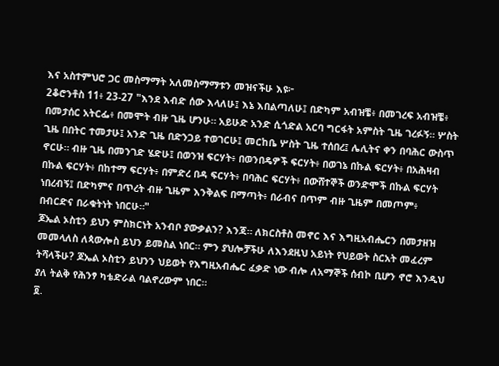እና አስተምህሮ ጋር መስማማት አለመስማማቱን መዝናችሁ እዩ፦
2ቆሮንቶስ 11፥ 23-27 "እንደ እብድ ሰው እላለሁ፤ እኔ እበልጣለሁ፤ በድካም አብዝቼ፥ በመገረፍ አብዝቼ፥ በመታሰር አትርፌ፥ በመሞት ብዙ ጊዜ ሆንሁ። አይሁድ አንድ ሲጎድል አርባ ግርፋት አምስት ጊዜ ገረፉኝ። ሦስት ጊዜ በበትር ተመታሁ፤ አንድ ጊዜ በድንጋይ ተወገርሁ፤ መርከቤ ሦስት ጊዜ ተሰበረ፤ ሌሊትና ቀን በባሕር ውስጥ ኖርሁ። ብዙ ጊዜ በመንገድ ሄድሁ፤ በወንዝ ፍርሃት፥ በወንበዴዎች ፍርሃት፥ በወገኔ በኩል ፍርሃት፥ በአሕዛብ በኩል ፍርሃት፥ በከተማ ፍርሃት፥ በምድረ በዳ ፍርሃት፥ በባሕር ፍርሃት፥ በውሸተኞች ወንድሞች በኩል ፍርሃት ነበረብኝ፤ በድካምና በጥረት ብዙ ጊዜም እንቅልፍ በማጣት፥ በራብና በጥም ብዙ ጊዜም በመጦም፥ በብርድና በራቁትነት ነበርሁ።"
ጆኤል ኦስቲን ይህን ምስክርነት አንብቦ ያውቃልን? እንጃ። ለክርስቶስ መኖር እና እግዚአብሔርን በመታዘዝ መመላለስ ለጳውሎስ ይህን ይመስል ነበር። ምን ያህሎቻችሁ ለእንደዚህ አይነት የህይወት ስርአት መፈረም ትሻላችሁ? ጆኤል ኦስቲን ይህንን ህይወት የእግዚአብሔር ፈቃድ ነው ብሎ ለአማኞች ሰብኮ ቢሆን ኖሮ እንዲህ ያለ ትልቅ የሕንፃ ካቴድራል ባልኖረውም ነበር።
፬.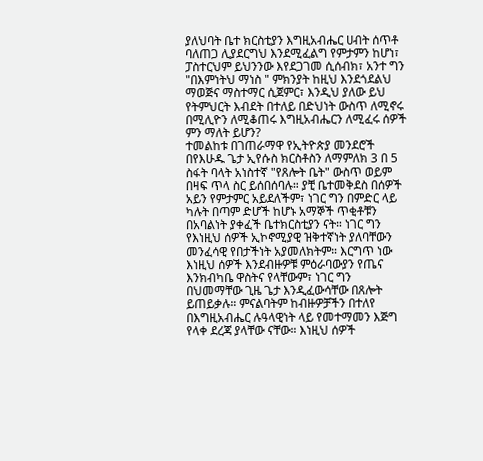ያለህባት ቤተ ክርስቲያን እግዚአብሔር ሀብት ሰጥቶ ባለጠጋ ሊያደርግህ እንደሚፈልግ የምታምን ከሆነ፣ ፓስተርህም ይህንንው እየደጋገመ ሲሰብክ፣ አንተ ግን "በእምነትህ ማነስ " ምክንያት ከዚህ እንደጎደልህ ማወጅና ማስተማር ሲጀምር፣ እንዲህ ያለው ይህ የትምህርት እብደት በተለይ በድህነት ውስጥ ለሚኖሩ በሚሊዮን ለሚቆጠሩ እግዚአብሔርን ለሚፈሩ ሰዎች ምን ማለት ይሆን?
ተመልከቱ በገጠራማዋ የኢትዮጵያ መንደሮች በየእሁዱ ጌታ ኢየሱስ ክርስቶስን ለማምለክ 3 በ 5 ስፋት ባላት አነስተኛ "የጸሎት ቤት" ውስጥ ወይም በዛፍ ጥላ ስር ይሰበሰባሉ። ያቺ ቤተመቅደስ በሰዎች አይን የምታምር አይደለችም፣ ነገር ግን በምድር ላይ ካሉት በጣም ድሆች ከሆኑ አማኞች ጥቂቶቹን በአባልነት ያቀፈች ቤተክርስቲያን ናት። ነገር ግን የእነዚህ ሰዎች ኢኮኖሚያዊ ዝቅተኛነት ያለባቸውን መንፈሳዊ የበታችነት አያመለክትም። እርግጥ ነው እነዚህ ሰዎች እንደብዙዎቹ ምዕራባውያን የጤና እንክብካቤ ዋስትና የላቸውም፣ ነገር ግን በህመማቸው ጊዜ ጌታ እንዲፈውሳቸው በጸሎት ይጠይቃሉ። ምናልባትም ከብዙዎቻችን በተለየ በእግዚአብሔር ሉዓላዊነት ላይ የመተማመን እጅግ የላቀ ደረጃ ያላቸው ናቸው። እነዚህ ሰዎች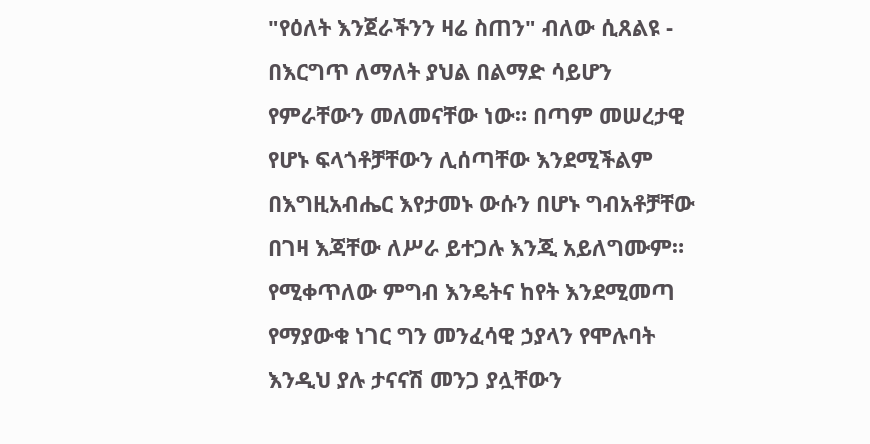"የዕለት እንጀራችንን ዛሬ ስጠን" ብለው ሲጸልዩ - በእርግጥ ለማለት ያህል በልማድ ሳይሆን የምራቸውን መለመናቸው ነው። በጣም መሠረታዊ የሆኑ ፍላጎቶቻቸውን ሊሰጣቸው እንደሚችልም በእግዚአብሔር እየታመኑ ውሱን በሆኑ ግብአቶቻቸው በገዛ እጃቸው ለሥራ ይተጋሉ እንጂ አይለግሙም።
የሚቀጥለው ምግብ እንዴትና ከየት እንደሚመጣ የማያውቁ ነገር ግን መንፈሳዊ ኃያላን የሞሉባት እንዲህ ያሉ ታናናሽ መንጋ ያሏቸውን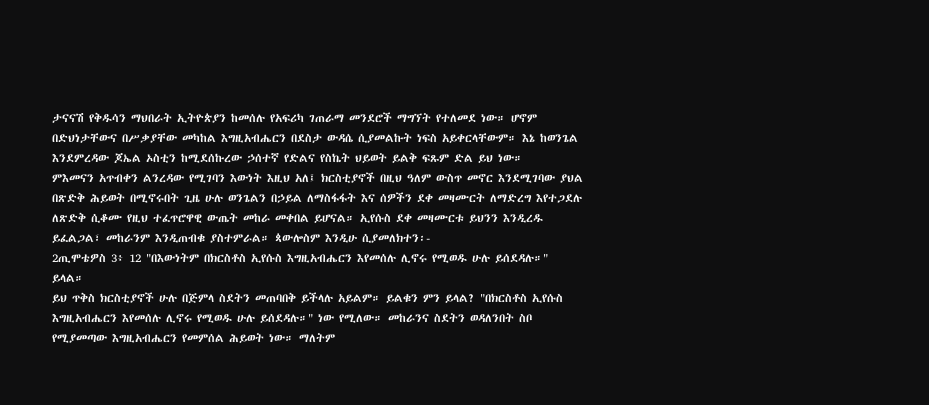ታናናሽ የቅዱሳን ማህበራት ኢትዮጵያን ከመሰሉ የአፍሪካ ገጠራማ መንደሮች ማግኘት የተለመደ ነው። ሆኖም በድህነታቸውና በሥቃያቸው መካከል እግዚአብሔርን በደስታ ውዳሴ ሲያመልኩት ነፍስ አይቀርላቸውም። እኔ ከወንጌል እንደምረዳው ጆኤል ኦስቲን ከሚደሰኩረው ኃሰተኛ የድልና የስኬት ህይወት ይልቅ ፍጹም ድል ይህ ነው።
ምእመናን አጥብቀን ልንረዳው የሚገባን እውነት እዚህ አለ፤ ክርስቲያኖች በዚህ ዓለም ውስጥ መኖር እንደሚገባው ያህል በጽድቅ ሕይወት በሚኖሩበት ጊዜ ሁሉ ወንጌልን በኃይል ለማስፋፋት እና ሰዎችን ደቀ መዛሙርት ለማድረግ እየተጋደሉ ለጽድቅ ሲቆሙ የዚህ ተፈጥሮዋዊ ውጤት መከራ መቀበል ይሆናል። ኢየሱስ ደቀ መዛሙርቱ ይህንን እንዲረዱ ይፈልጋል፣ መከራንም እንዲጠብቁ ያስተምራል። ጳውሎስም እንዲሁ ሲያመለክተን፡-
2ጢሞቴዎስ 3፥ 12 "በእውነትም በክርስቶስ ኢየሱስ እግዚአብሔርን እየመሰሉ ሊኖሩ የሚወዱ ሁሉ ይሰደዳሉ።" ይላል።
ይህ ጥቅስ ክርስቲያኖች ሁሉ በጅምላ ስደትን መጠባበቅ ይችላሉ አይልም። ይልቁን ምን ይላል? "በክርስቶስ ኢየሱስ እግዚአብሔርን እየመሰሉ ሊኖሩ የሚወዱ ሁሉ ይሰደዳሉ።" ነው የሚለው። መከራንና ስደትን ወዳለንበት ስቦ የሚያመጣው እግዚአብሔርን የመምሰል ሕይወት ነው። ማለትም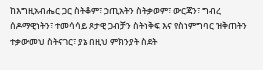ከእግዚአብሔር ጋር ስትቆም፣ ኃጢአትን ስትቃወም፣ ውርጃን፣ ግብረ ሰዶማዊነትን፣ ተመሳሳይ ጾታዊ ጋብቻን ስትነቅፍ እና የስነምግባር ዝቅጠትን ተቃውመህ ስትናገር፣ ያኔ በዚህ ምክንያት ስደት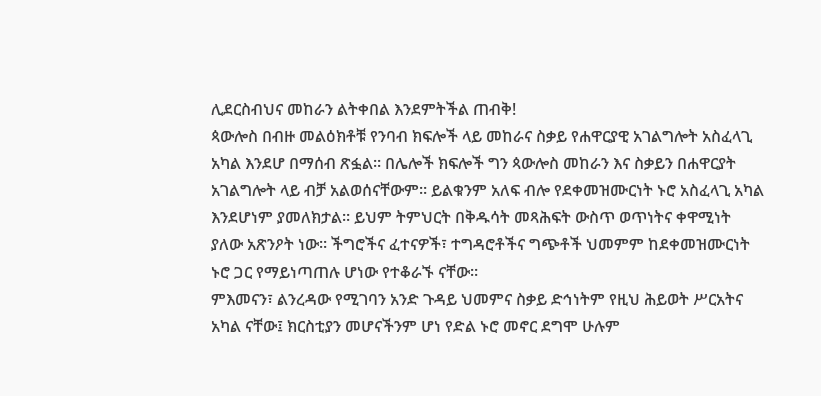ሊደርስብህና መከራን ልትቀበል እንደምትችል ጠብቅ!
ጳውሎስ በብዙ መልዕክቶቹ የንባብ ክፍሎች ላይ መከራና ስቃይ የሐዋርያዊ አገልግሎት አስፈላጊ አካል እንደሆ በማሰብ ጽፏል። በሌሎች ክፍሎች ግን ጳውሎስ መከራን እና ስቃይን በሐዋርያት አገልግሎት ላይ ብቻ አልወሰናቸውም። ይልቁንም አለፍ ብሎ የደቀመዝሙርነት ኑሮ አስፈላጊ አካል እንደሆነም ያመለክታል። ይህም ትምህርት በቅዱሳት መጻሕፍት ውስጥ ወጥነትና ቀዋሚነት ያለው አጽንዖት ነው። ችግሮችና ፈተናዎች፣ ተግዳሮቶችና ግጭቶች ህመምም ከደቀመዝሙርነት ኑሮ ጋር የማይነጣጠሉ ሆነው የተቆራኙ ናቸው።
ምእመናን፣ ልንረዳው የሚገባን አንድ ጉዳይ ህመምና ስቃይ ድኅነትም የዚህ ሕይወት ሥርአትና አካል ናቸው፤ ክርስቲያን መሆናችንም ሆነ የድል ኑሮ መኖር ደግሞ ሁሉም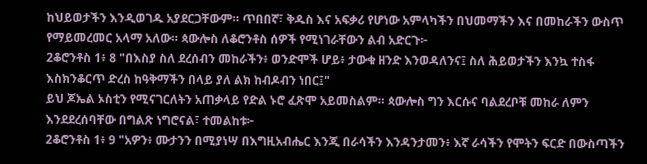ከህይወታችን እንዲወገዱ አያደርጋቸውም። ጥበበኛ፣ ቅዱስ እና አፍቃሪ የሆነው አምላካችን በህመማችን እና በመከራችን ውስጥ የማይመረመር አላማ አለው። ጳውሎስ ለቆሮንቶስ ሰዎች የሚነገራቸውን ልብ አድርጉ፦
2ቆሮንቶስ 1፥ 8 "በእስያ ስለ ደረሰብን መከራችን፥ ወንድሞች ሆይ፥ ታውቁ ዘንድ እንወዳለንና፤ ስለ ሕይወታችን እንኳ ተስፋ እስክንቆርጥ ድረስ ከዓቅማችን በላይ ያለ ልክ ከብዶብን ነበር፤"
ይህ ጆኤል ኦስቲን የሚናገርለትን አጠቃላይ የድል ኑሮ ፈጽሞ አይመስልም። ጳውሎስ ግን እርሱና ባልደረቦቹ መከራ ለምን እንደደረሰባቸው በግልጽ ነግሮናል፣ ተመልከቱ፦
2ቆሮንቶስ 1፥ 9 "አዎን፥ ሙታንን በሚያነሣ በእግዚአብሔር እንጂ በራሳችን እንዳንታመን፥ እኛ ራሳችን የሞትን ፍርድ በውስጣችን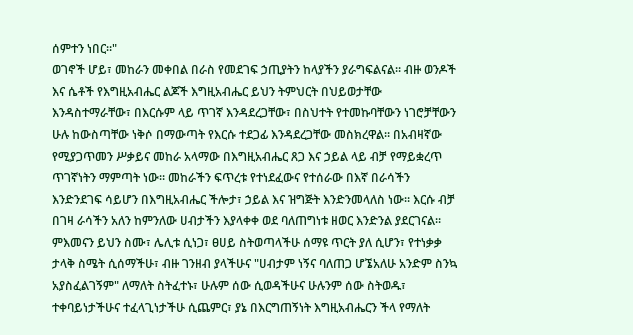ሰምተን ነበር።"
ወገኖች ሆይ፣ መከራን መቀበል በራስ የመደገፍ ኃጢያትን ከላያችን ያራግፍልናል። ብዙ ወንዶች እና ሴቶች የእግዚአብሔር ልጆች እግዚአብሔር ይህን ትምህርት በህይወታቸው እንዳስተማራቸው፣ በእርሱም ላይ ጥገኛ እንዳደረጋቸው፣ በስህተት የተመኩባቸውን ነገሮቻቸውን ሁሉ ከውስጣቸው ነቅሶ በማውጣት የእርሱ ተደጋፊ እንዳደረጋቸው መስክረዋል። በአብዛኛው የሚያጋጥመን ሥቃይና መከራ አላማው በእግዚአብሔር ጸጋ እና ኃይል ላይ ብቻ የማይቋረጥ ጥገኛነትን ማምጣት ነው። መከራችን ፍጥረቱ የተነደፈውና የተሰራው በእኛ በራሳችን እንድንደገፍ ሳይሆን በእግዚአብሔር ችሎታ፣ ኃይል እና ዝግጅት እንድንመላለስ ነው። እርሱ ብቻ በገዛ ራሳችን አለን ከምንለው ሀብታችን እያላቀቀ ወደ ባለጠግነቱ ዘወር እንድንል ያደርገናል።
ምእመናን ይህን ስሙ፣ ሌሊቱ ሲነጋ፣ ፀሀይ ስትወጣላችሁ ሰማዩ ጥርት ያለ ሲሆን፣ የተነቃቃ ታላቅ ስሜት ሲሰማችሁ፣ ብዙ ገንዘብ ያላችሁና "ሀብታም ነኝና ባለጠጋ ሆኜአለሁ አንድም ስንኳ አያስፈልገኝም" ለማለት ስትፈተኑ፣ ሁሉም ሰው ሲወዳችሁና ሁሉንም ሰው ስትወዱ፣ ተቀባይነታችሁና ተፈላጊነታችሁ ሲጨምር፣ ያኔ በእርግጠኝነት እግዚአብሔርን ችላ የማለት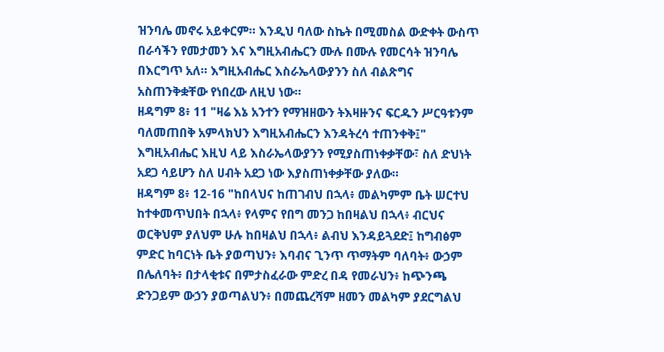ዝንባሌ መኖሩ አይቀርም። እንዲህ ባለው ስኬት በሚመስል ውድቀት ውስጥ በራሳችን የመታመን እና እግዚአብሔርን ሙሉ በሙሉ የመርሳት ዝንባሌ በእርግጥ አለ። እግዚአብሔር እስራኤላውያንን ስለ ብልጽግና አስጠንቅቋቸው የነበረው ለዚህ ነው።
ዘዳግም 8፥ 11 "ዛሬ እኔ አንተን የማዝዘውን ትእዛዙንና ፍርዱን ሥርዓቱንም ባለመጠበቅ አምላክህን እግዚአብሔርን እንዳትረሳ ተጠንቀቅ፤"
እግዚአብሔር እዚህ ላይ እስራኤላውያንን የሚያስጠነቀቃቸው፣ ስለ ድህነት አደጋ ሳይሆን ስለ ሀብት አደጋ ነው እያስጠነቀቃቸው ያለው።
ዘዳግም 8፥ 12-16 "ከበላህና ከጠገብህ በኋላ፥ መልካምም ቤት ሠርተህ ከተቀመጥህበት በኋላ፥ የላምና የበግ መንጋ ከበዛልህ በኋላ፥ ብርህና ወርቅህም ያለህም ሁሉ ከበዛልህ በኋላ፥ ልብህ እንዳይጓደድ፤ ከግብፅም ምድር ከባርነት ቤት ያወጣህን፥ እባብና ጊንጥ ጥማትም ባለባት፥ ውኃም በሌለባት፥ በታላቂቱና በምታስፈራው ምድረ በዳ የመራህን፥ ከጭንጫ ድንጋይም ውኃን ያወጣልህን፥ በመጨረሻም ዘመን መልካም ያደርግልህ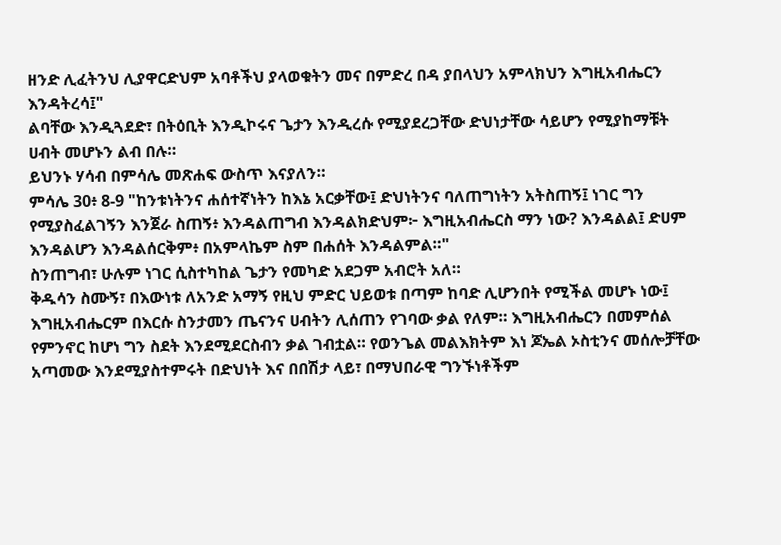ዘንድ ሊፈትንህ ሊያዋርድህም አባቶችህ ያላወቁትን መና በምድረ በዳ ያበላህን አምላክህን እግዚአብሔርን እንዳትረሳ፤"
ልባቸው እንዲጓደድ፣ በትዕቢት እንዲኮሩና ጌታን እንዲረሱ የሚያደረጋቸው ድህነታቸው ሳይሆን የሚያከማቹት ሀብት መሆኑን ልብ በሉ።
ይህንኑ ሃሳብ በምሳሌ መጽሐፍ ውስጥ እናያለን።
ምሳሌ 30፥ 8-9 "ከንቱነትንና ሐሰተኛነትን ከእኔ አርቃቸው፤ ድህነትንና ባለጠግነትን አትስጠኝ፤ ነገር ግን የሚያስፈልገኝን እንጀራ ስጠኝ፥ እንዳልጠግብ እንዳልክድህም፦ እግዚአብሔርስ ማን ነው? እንዳልል፤ ድሀም እንዳልሆን እንዳልሰርቅም፥ በአምላኬም ስም በሐሰት እንዳልምል።"
ስንጠግብ፣ ሁሉም ነገር ሲስተካከል ጌታን የመካድ አደጋም አብሮት አለ።
ቅዱሳን ስሙኝ፣ በእውነቱ ለአንድ አማኝ የዚህ ምድር ህይወቱ በጣም ከባድ ሊሆንበት የሚችል መሆኑ ነው፤ እግዚአብሔርም በእርሱ ስንታመን ጤናንና ሀብትን ሊሰጠን የገባው ቃል የለም። እግዚአብሔርን በመምሰል የምንኖር ከሆነ ግን ስደት እንደሚደርስብን ቃል ገብቷል። የወንጌል መልእክትም እነ ጆኤል ኦስቲንና መሰሎቻቸው አጣመው እንደሚያስተምሩት በድህነት እና በበሽታ ላይ፣ በማህበራዊ ግንኙነቶችም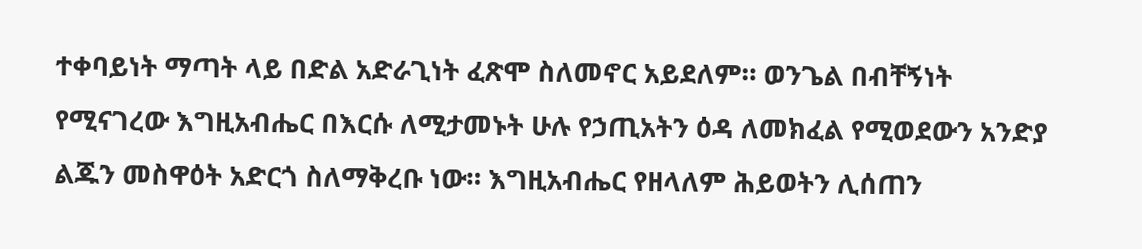ተቀባይነት ማጣት ላይ በድል አድራጊነት ፈጽሞ ስለመኖር አይደለም። ወንጌል በብቸኝነት የሚናገረው እግዚአብሔር በእርሱ ለሚታመኑት ሁሉ የኃጢአትን ዕዳ ለመክፈል የሚወደውን አንድያ ልጁን መስዋዕት አድርጎ ስለማቅረቡ ነው። እግዚአብሔር የዘላለም ሕይወትን ሊሰጠን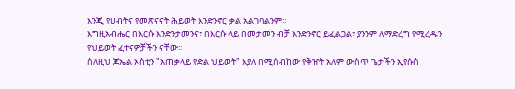እንጂ የሀብትና የመጽናናት ሕይወት እንድንኖር ቃል አልገባልንም።
እግዚአብሔር በእርሱ እንድንታመንና፣ በእርሱ ላይ በመታመን ብቻ እንድንኖር ይፈልጋል፣ ያንንም ለማድረግ የሚረዱን የህይወት ፈተናዎቻችን ናቸው።
ስለዚህ ጆኤል ኦስቲን "አጠቃላይ የድል ህይወት" እያለ በሚሰብከው የቅዠት አለም ውስጥ ጌታችን ኢየሱስ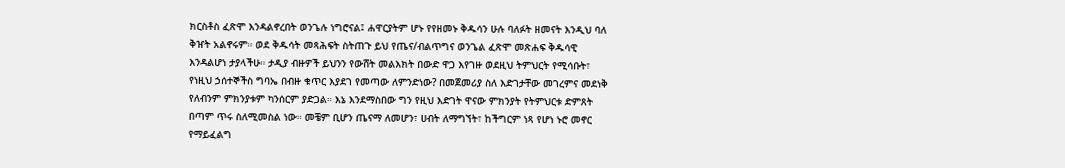ክርስቶስ ፈጽሞ እንዳልኖረበት ወንጌሉ ነግሮናል፤ ሐዋርያትም ሆኑ የየዘመኑ ቅዱሳን ሁሉ ባለፉት ዘመናት እንዲህ ባለ ቅዠት አልኖሩም። ወደ ቅዱሳት መጻሕፍት ስትጠጉ ይህ የጤና/ብልጥግና ወንጌል ፈጽሞ መጽሐፍ ቅዱሳዊ እንዳልሆነ ታያላችሁ። ታዲያ ብዙዎች ይህንን የውሸት መልእክት በውድ ዋጋ እየገዙ ወደዚህ ትምህርት የሚሳቡት፣ የነዚህ ኃሰተኞችስ ግባኤ በብዙ ቁጥር እያደገ የመጣው ለምንድነው? በመጀመሪያ ስለ እድገታቸው መገረምና መደነቅ የለብንም ምክንያቱም ካንሰርም ያድጋል። እኔ እንደማስበው ግን የዚህ እድገት ዋናው ምክንያት የትምህርቱ ድምጸት በጣም ጥሩ ስለሚመስል ነው። መቼም ቢሆን ጤናማ ለመሆን፣ ሀብት ለማግኘት፣ ከችግርም ነጻ የሆነ ኑሮ መኖር የማይፈልግ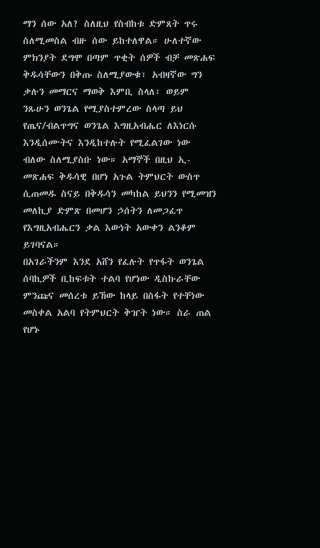ማን ሰው አለ? ስለዚህ የስብከቱ ድምጸት ጥሩ ስለሚመስል ብዙ ሰው ይከተለዋል። ሁለተኛው ምክንያት ደግሞ በጣም ጥቂት ሰዎች ብቻ መጽሐፍ ቅዱሳቸውን በቅጡ ስለሚያውቁ፣ አብዛኛው ግን ቃሉን መማርና ማወቅ እምቢ ስላለ፣ ወይም ንጹሁን ወንጌል የሚያስተምረው ስላጣ ይህ የጤና/ብልጥግና ወንጌል እግዚአብሔር ለእነርሱ እንዲሰሙትና እንዲከተሉት የሚፈልገው ነው ብለው ስለሚያስቡ ነው። አማኞች በዚህ ኢ-መጽሐፍ ቅዱሳዊ በሆነ አጉል ትምህርት ውስጥ ሲጠመዱ ስናይ በቅዱሳን መካከል ይህንን የሚመዝን መለኪያ ድምጽ በመሆን ኃሰትን ለመጋፈጥ የእግዚአብሔርን ቃል እውነት አውቀን ልንቆም ይገባናል።
በአገራችንም እንደ አሸን የፈሉት የጥፋት ወንጌል ሰባኪዎች ቢከፍቱት ተልባ የሆነው ዲስኩራቸው ምንጩና መሰረቱ ይኸው ከላይ በስፋት የተቸነው መስቀል አልባ የትምህርት ቅዠት ነው። ስራ ጠል የሆኑ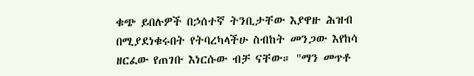ቁጭ ይበሉዎች በኃሰተኛ ትንቢታቸው እያዋዙ ሕዝብ በሚያደነቁሩበት የትባረካላችሁ ስብከት መንጋው እየከሳ ዘርፈው የጠገቡ እነርሱው ብቻ ናቸው። "ማን መጥቶ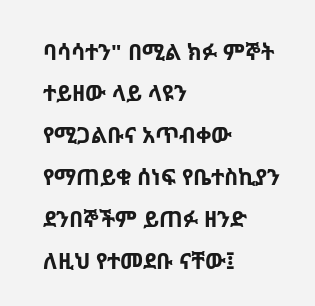ባሳሳተን" በሚል ክፉ ምኞት ተይዘው ላይ ላዩን የሚጋልቡና አጥብቀው የማጠይቁ ሰነፍ የቤተስኪያን ደንበኞችም ይጠፉ ዘንድ ለዚህ የተመደቡ ናቸው፤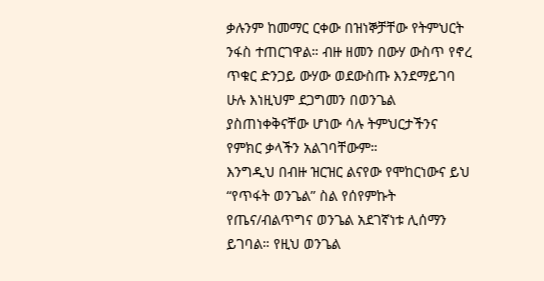ቃሉንም ከመማር ርቀው በዝነኞቻቸው የትምህርት ንፋስ ተጠርገዋል። ብዙ ዘመን በውሃ ውስጥ የኖረ ጥቁር ድንጋይ ውሃው ወደውስጡ እንደማይገባ ሁሉ እነዚህም ደጋግመን በወንጌል ያስጠነቀቅናቸው ሆነው ሳሉ ትምህርታችንና የምክር ቃላችን አልገባቸውም።
እንግዲህ በብዙ ዝርዝር ልናየው የሞከርነውና ይህ “የጥፋት ወንጌል” ስል የሰየምኩት የጤና/ብልጥግና ወንጌል አደገኛነቱ ሊሰማን ይገባል። የዚህ ወንጌል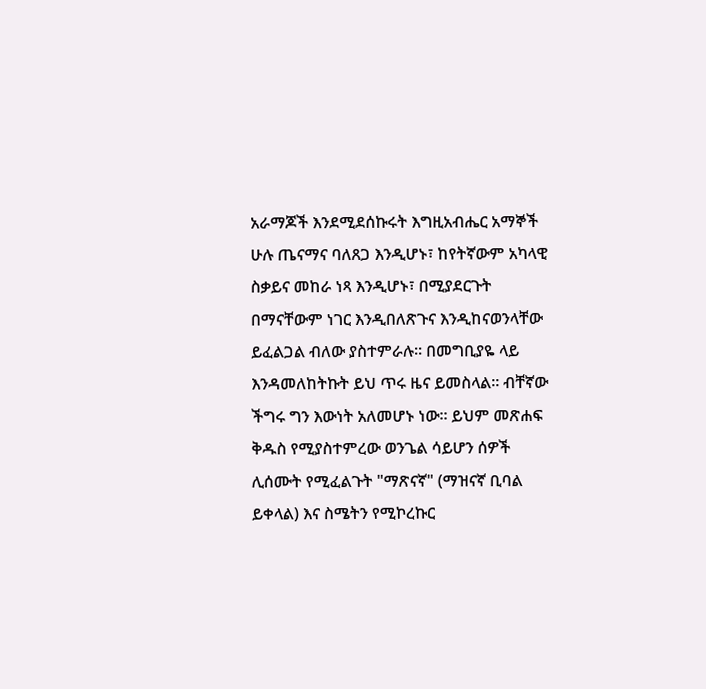አራማጆች እንደሚደሰኩሩት እግዚአብሔር አማኞች ሁሉ ጤናማና ባለጸጋ እንዲሆኑ፣ ከየትኛውም አካላዊ ስቃይና መከራ ነጻ እንዲሆኑ፣ በሚያደርጉት በማናቸውም ነገር እንዲበለጽጉና እንዲከናወንላቸው ይፈልጋል ብለው ያስተምራሉ። በመግቢያዬ ላይ እንዳመለከትኩት ይህ ጥሩ ዜና ይመስላል። ብቸኛው ችግሩ ግን እውነት አለመሆኑ ነው። ይህም መጽሐፍ ቅዱስ የሚያስተምረው ወንጌል ሳይሆን ሰዎች ሊሰሙት የሚፈልጉት "ማጽናኛ" (ማዝናኛ ቢባል ይቀላል) እና ስሜትን የሚኮረኩር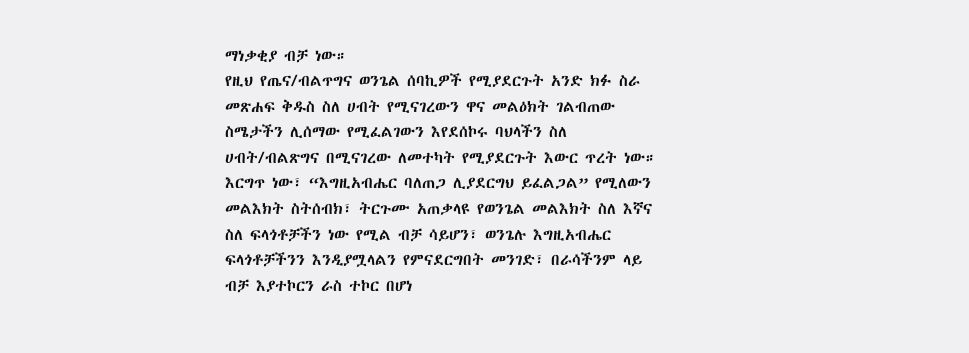ማነቃቂያ ብቻ ነው።
የዚህ የጤና/ብልጥግና ወንጌል ሰባኪዎች የሚያደርጉት አንድ ክፉ ስራ መጽሐፍ ቅዱስ ስለ ሀብት የሚናገረውን ዋና መልዕክት ገልብጠው ስሜታችን ሊሰማው የሚፈልገውን እየደሰኮሩ ባህላችን ስለ ሀብት/ብልጽግና በሚናገረው ለመተካት የሚያደርጉት እውር ጥረት ነው። እርግጥ ነው፣ “እግዚአብሔር ባለጠጋ ሊያደርግህ ይፈልጋል” የሚለውን መልእክት ስትሰብክ፣ ትርጉሙ አጠቃላዩ የወንጌል መልእክት ስለ እኛና ስለ ፍላጎቶቻችን ነው የሚል ብቻ ሳይሆን፣ ወንጌሉ እግዚአብሔር ፍላጎቶቻችንን እንዲያሟላልን የምናደርግበት መንገድ፣ በራሳችንም ላይ ብቻ እያተኮርን ራስ ተኮር በሆነ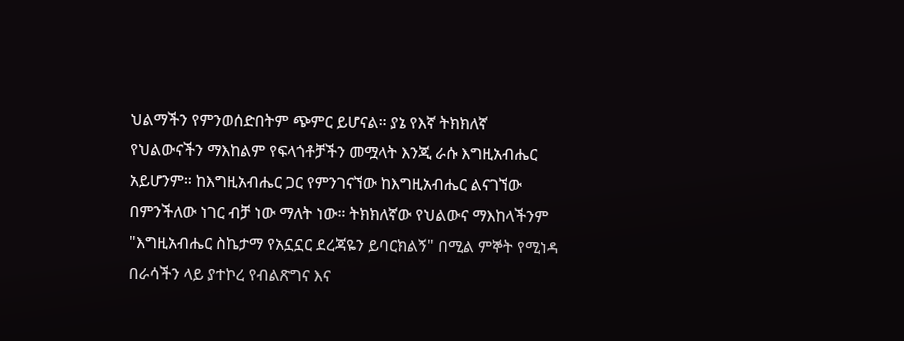ህልማችን የምንወሰድበትም ጭምር ይሆናል። ያኔ የእኛ ትክክለኛ የህልውናችን ማእከልም የፍላጎቶቻችን መሟላት እንጂ ራሱ እግዚአብሔር አይሆንም። ከእግዚአብሔር ጋር የምንገናኘው ከእግዚአብሔር ልናገኘው በምንችለው ነገር ብቻ ነው ማለት ነው። ትክክለኛው የህልውና ማእከላችንም "እግዚአብሔር ስኬታማ የአኗኗር ደረጃዬን ይባርክልኝ" በሚል ምኞት የሚነዳ በራሳችን ላይ ያተኮረ የብልጽግና እና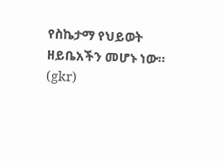የስኬታማ የህይወት ዘይቤአችን መሆኑ ነው።
(gkr)